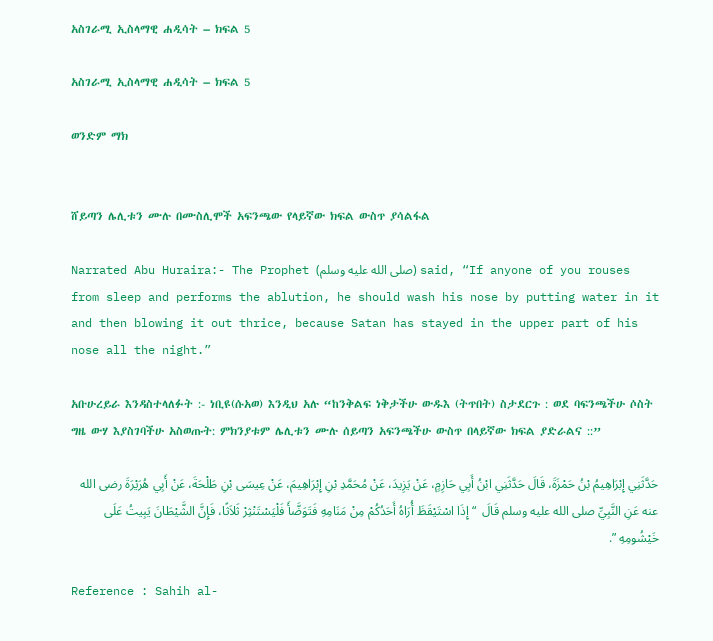አስገራሚ ኢስላማዊ ሐዲሳት – ክፍል 5

አስገራሚ ኢስላማዊ ሐዲሳት – ክፍል 5

ወንድም ማክ


ሸይጣን ሌሊቱን ሙሉ በሙስሊሞች አፍንጫው የላይኛው ክፍል ውስጥ ያሳልፋል

Narrated Abu Huraira:- The Prophet (صلى الله عليه وسلم) said, “If anyone of you rouses from sleep and performs the ablution, he should wash his nose by putting water in it and then blowing it out thrice, because Satan has stayed in the upper part of his nose all the night.”

አቡሁረይራ እንዳስተላለፉት :- ነቢዩ(ሱአወ) እንዲህ አሉ “ከንቅልፍ ነቅታችሁ ውዱእ (ትጥበት) ስታደርጉ : ወደ ባፍንጫችሁ ሶስት ግዜ ውሃ እያስገባችሁ አስወጡት: ምክንያቱም ሌሊቱን ሙሉ ሰይጣን አፍንጫችሁ ውስጥ በላይኛው ክፍል ያድራልና ::”

حَدَّثَنِي إِبْرَاهِيمُ بْنُ حَمْزَةَ، قَالَ حَدَّثَنِي ابْنُ أَبِي حَازِمٍ، عَنْ يَزِيدَ، عَنْ مُحَمَّدِ بْنِ إِبْرَاهِيمَ، عَنْ عِيسَى بْنِ طَلْحَةَ، عَنْ أَبِي هُرَيْرَةَ رضى الله عنه عَنِ النَّبِيِّ صلى الله عليه وسلم قَالَ  “ إِذَا اسْتَيْقَظَ أُرَاهُ أَحَدُكُمْ مِنْ مَنَامِهِ فَتَوَضَّأَ فَلْيَسْتَنْثِرْ ثَلاَثًا، فَإِنَّ الشَّيْطَانَ يَبِيتُ عَلَى خَيْشُومِهِ ”.

Reference : Sahih al-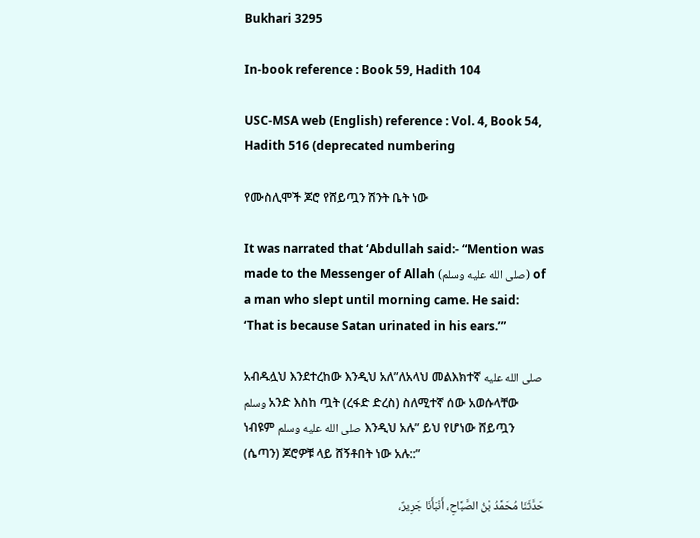Bukhari 3295

In-book reference : Book 59, Hadith 104

USC-MSA web (English) reference : Vol. 4, Book 54, Hadith 516 (deprecated numbering

የሙስሊሞች ጆሮ የሸይጧን ሽንት ቤት ነው

It was narrated that ‘Abdullah said:- “Mention was made to the Messenger of Allah (صلى الله عليه وسلم) of a man who slept until morning came. He said: ‘That is because Satan urinated in his ears.’”

አብዱሏህ እንደተረከው እንዲህ አለ”ለአላህ መልእክተኛ صلى الله عليه وسلم አንድ እስከ ጧት (ረፋድ ድረስ) ስለሚተኛ ሰው አወሱላቸው ነብዩም صلى الله عليه وسلم እንዲህ አሉ” ይህ የሆነው ሸይጧን (ሴጣን) ጆሮዎቹ ላይ ሸኝቶበት ነው አሉ::”

حَدَّثَنَا مُحَمَّدُ بْنُ الصَّبَّاحِ، أَنْبَأَنَا جَرِيرٌ،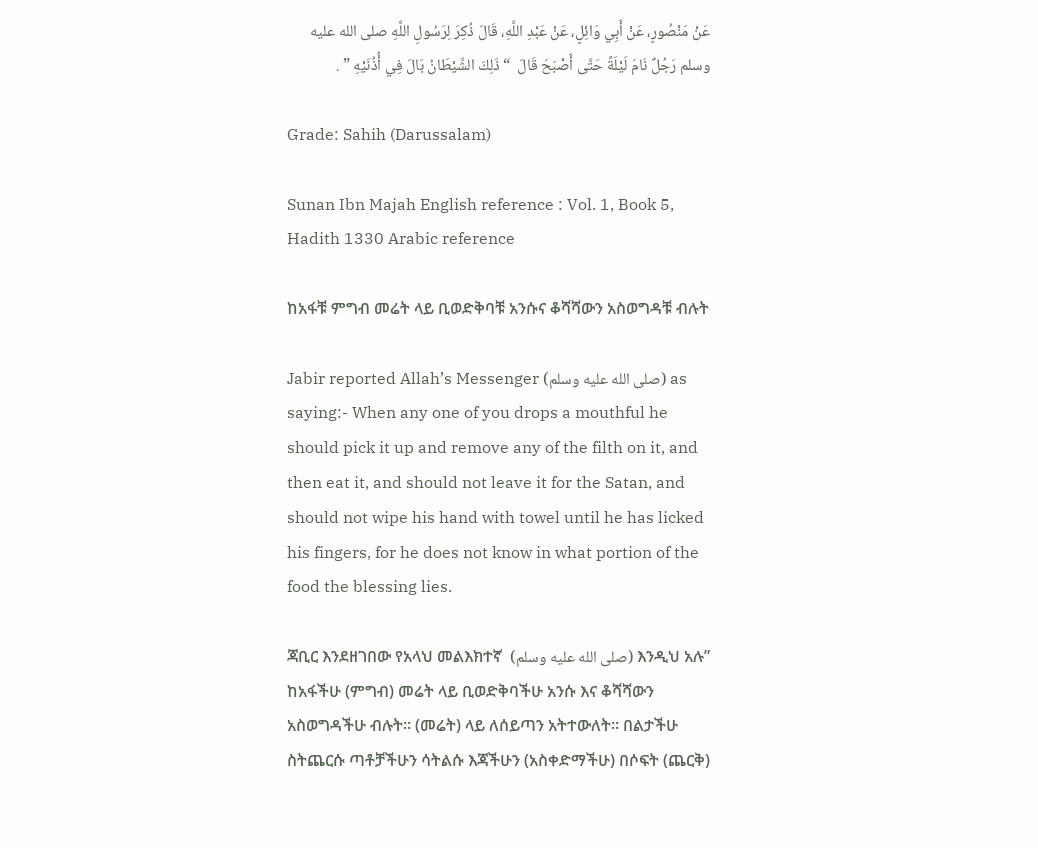عَنْ مَنْصُورٍ، عَنْ أَبِي وَائِلٍ، عَنْ عَبْدِ اللَّهِ، قَالَ ذُكِرَ لِرَسُولِ اللَّهِ صلى الله عليه وسلم رَجُلٌ نَامَ لَيْلَةً حَتَّى أَصْبَحَ قَالَ  “ ذَلِكَ الشَّيْطَانُ بَالَ فِي أُذُنَيْهِ ” .

Grade: Sahih (Darussalam)

Sunan Ibn Majah English reference : Vol. 1, Book 5, Hadith 1330 Arabic reference

ከአፋቹ ምግብ መሬት ላይ ቢወድቅባቹ አንሱና ቆሻሻውን አስወግዳቹ ብሉት

Jabir reported Allah’s Messenger (صلى الله عليه وسلم) as saying:- When any one of you drops a mouthful he should pick it up and remove any of the filth on it, and then eat it, and should not leave it for the Satan, and should not wipe his hand with towel until he has licked his fingers, for he does not know in what portion of the food the blessing lies.

ጃቢር እንደዘገበው የአላህ መልእክተኛ  (صلى الله عليه وسلم) እንዲህ አሉ” ከአፋችሁ (ምግብ) መሬት ላይ ቢወድቅባችሁ አንሱ እና ቆሻሻውን አስወግዳችሁ ብሉት። (መሬት) ላይ ለሰይጣን አትተውለት። በልታችሁ ስትጨርሱ ጣቶቻችሁን ሳትልሱ እጃችሁን (አስቀድማችሁ) በሶፍት (ጨርቅ)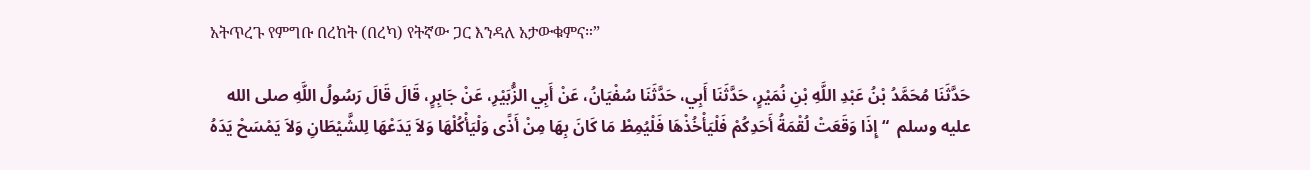አትጥረጉ የምግቡ በረከት (በረካ) የትኛው ጋር እንዳለ አታውቁምና።”

حَدَّثَنَا مُحَمَّدُ بْنُ عَبْدِ اللَّهِ بْنِ نُمَيْرٍ، حَدَّثَنَا أَبِي، حَدَّثَنَا سُفْيَانُ، عَنْ أَبِي الزُّبَيْرِ، عَنْ جَابِرٍ، قَالَ قَالَ رَسُولُ اللَّهِ صلى الله عليه وسلم  “ إِذَا وَقَعَتْ لُقْمَةُ أَحَدِكُمْ فَلْيَأْخُذْهَا فَلْيُمِطْ مَا كَانَ بِهَا مِنْ أَذًى وَلْيَأْكُلْهَا وَلاَ يَدَعْهَا لِلشَّيْطَانِ وَلاَ يَمْسَحْ يَدَهُ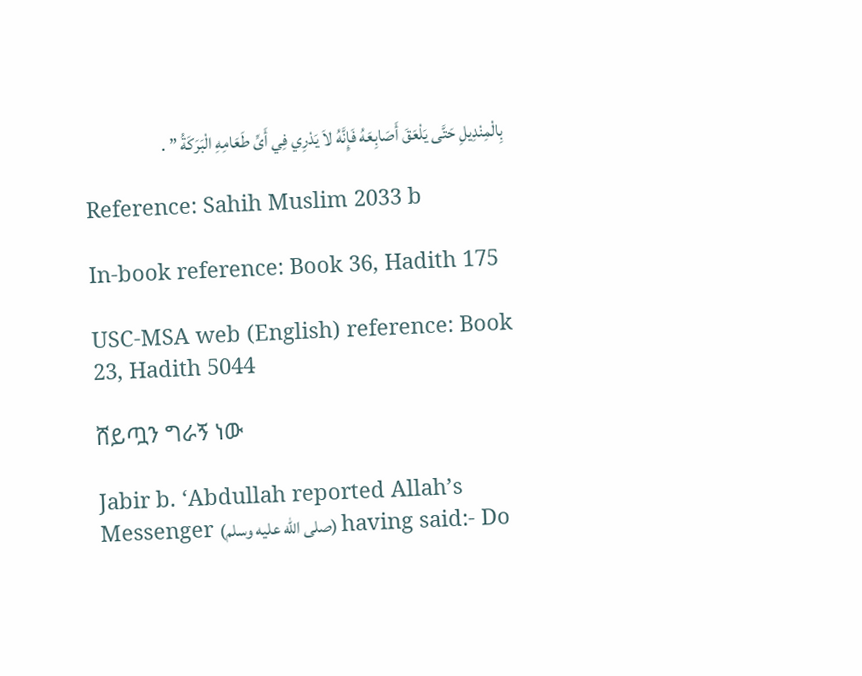بِالْمِنْدِيلِ حَتَّى يَلْعَقَ أَصَابِعَهُ فَإِنَّهُ لاَ يَدْرِي فِي أَىِّ طَعَامِهِ الْبَرَكَةُ ” .

Reference: Sahih Muslim 2033 b

In-book reference: Book 36, Hadith 175

USC-MSA web (English) reference: Book 23, Hadith 5044

ሸይጧን ግራኝ ነው

Jabir b. ‘Abdullah reported Allah’s Messenger (صلى الله عليه وسلم) having said:- Do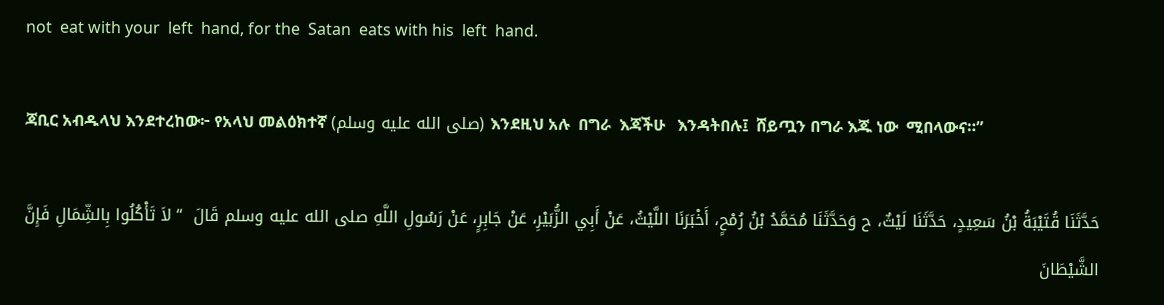not  eat with your  left  hand, for the  Satan  eats with his  left  hand.

ጃቢር አብዱላህ እንደተረከው፦ የአላህ መልዕክተኛ (صلى الله عليه وسلم) እንደዚህ አሉ  በግራ  እጃችሁ   እንዳትበሉ፤  ሸይጧን በግራ እጁ ነው  ሚበላውና።”

حَدَّثَنَا قُتَيْبَةُ بْنُ سَعِيدٍ، حَدَّثَنَا لَيْثٌ، ح وَحَدَّثَنَا مُحَمَّدُ بْنُ رُمْحٍ، أَخْبَرَنَا اللَّيْثُ، عَنْ أَبِي الزُّبَيْرِ، عَنْ جَابِرٍ، عَنْ رَسُولِ اللَّهِ صلى الله عليه وسلم قَالَ  “ لاَ تَأْكُلُوا بِالشِّمَالِ فَإِنَّ الشَّيْطَانَ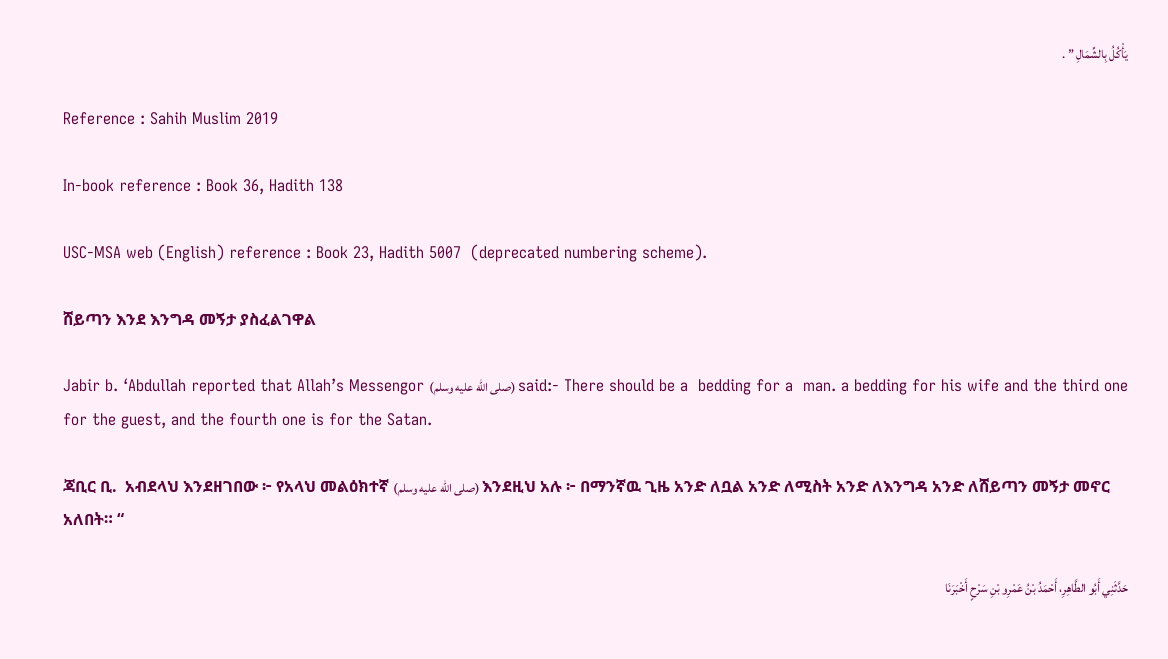يَأْكُلُ بِالشِّمَالِ ” .

Reference : Sahih Muslim 2019

In-book reference : Book 36, Hadith 138

USC-MSA web (English) reference : Book 23, Hadith 5007  (deprecated numbering scheme).

ሸይጣን እንደ እንግዳ መኝታ ያስፈልገዋል

Jabir b. ‘Abdullah reported that Allah’s Messengor (صلى الله عليه وسلم) said:- There should be a  bedding for a  man. a bedding for his wife and the third one for the guest, and the fourth one is for the Satan.

ጃቢር ቢ.  አብደላህ እንደዘገበው ፦ የአላህ መልዕክተኛ (صلى الله عليه وسلم) እንደዚህ አሉ ፦ በማንኛዉ ጊዜ አንድ ለቧል አንድ ለሚስት አንድ ለእንግዳ አንድ ለሸይጣን መኝታ መኖር አለበት። “

حَدَّثَنِي أَبُو الطَّاهِرِ، أَحْمَدُ بْنُ عَمْرِو بْنِ سَرْحٍ أَخْبَرَنَا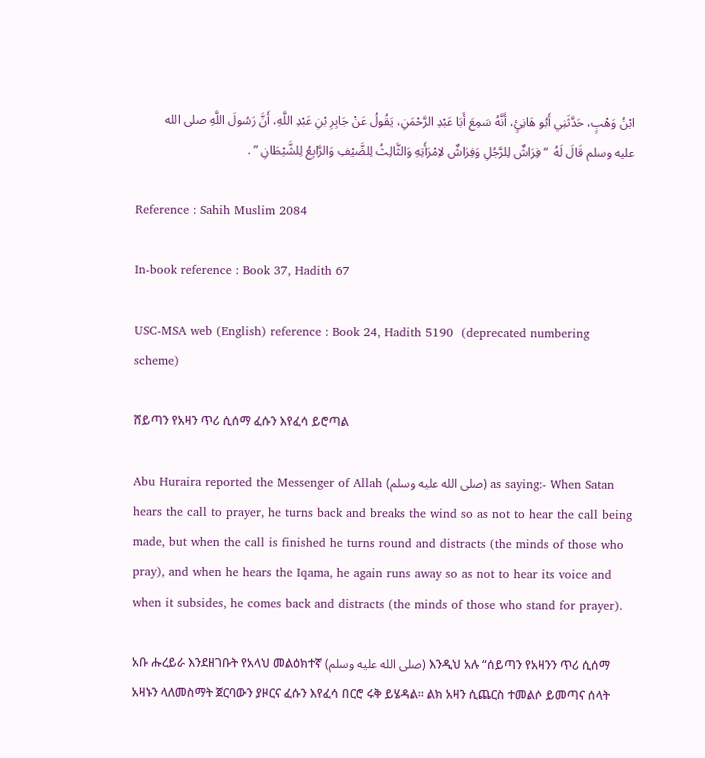ابْنُ وَهْبٍ، حَدَّثَنِي أَبُو هَانِئٍ، أَنَّهُ سَمِعَ أَبَا عَبْدِ الرَّحْمَنِ، يَقُولُ عَنْ جَابِرِ بْنِ عَبْدِ اللَّهِ، أَنَّ رَسُولَ اللَّهِ صلى الله عليه وسلم قَالَ لَهُ  “ فِرَاشٌ لِلرَّجُلِ وَفِرَاشٌ لاِمْرَأَتِهِ وَالثَّالِثُ لِلضَّيْفِ وَالرَّابِعُ لِلشَّيْطَانِ ” .

Reference : Sahih Muslim 2084

In-book reference : Book 37, Hadith 67

USC-MSA web (English) reference : Book 24, Hadith 5190  (deprecated numbering scheme)

ሸይጣን የአዛን ጥሪ ሲሰማ ፈሱን እየፈሳ ይሮጣል

Abu Huraira reported the Messenger of Allah (صلى الله عليه وسلم) as saying:- When Satan hears the call to prayer, he turns back and breaks the wind so as not to hear the call being made, but when the call is finished he turns round and distracts (the minds of those who pray), and when he hears the Iqama, he again runs away so as not to hear its voice and when it subsides, he comes back and distracts (the minds of those who stand for prayer).

አቡ ሑረይራ እንደዘገቡት የአላህ መልዕክተኛ (صلى الله عليه وسلم) እንዲህ አሉ “ሰይጣን የአዛንን ጥሪ ሲሰማ አዛኑን ላለመስማት ጀርባውን ያዞርና ፈሱን እየፈሳ በርሮ ሩቅ ይሄዳል። ልክ አዛን ሲጨርስ ተመልሶ ይመጣና ሰላት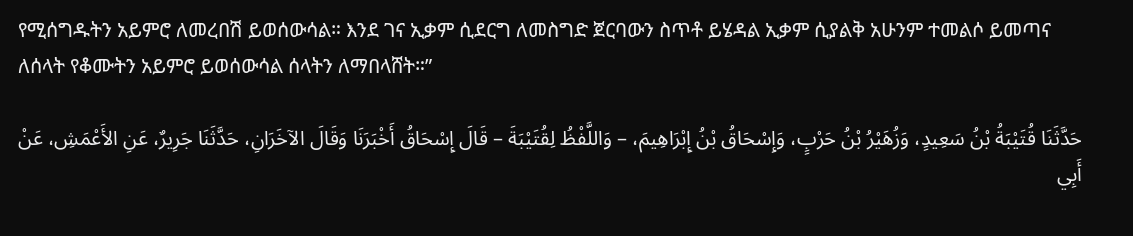የሚሰግዱትን አይምሮ ለመረበሽ ይወሰውሳል። እንደ ገና ኢቃም ሲደርግ ለመስግድ ጀርባውን ስጥቶ ይሄዳል ኢቃም ሲያልቅ አሁንም ተመልሶ ይመጣና ለሰላት የቆሙትን አይምሮ ይወሰውሳል ሰላትን ለማበላሸት።”

حَدَّثَنَا قُتَيْبَةُ بْنُ سَعِيدٍ، وَزُهَيْرُ بْنُ حَرْبٍ، وَإِسْحَاقُ بْنُ إِبْرَاهِيمَ، – وَاللَّفْظُ لِقُتَيْبَةَ – قَالَ إِسْحَاقُ أَخْبَرَنَا وَقَالَ الآخَرَانِ، حَدَّثَنَا جَرِيرٌ، عَنِ الأَعْمَشِ، عَنْ أَبِي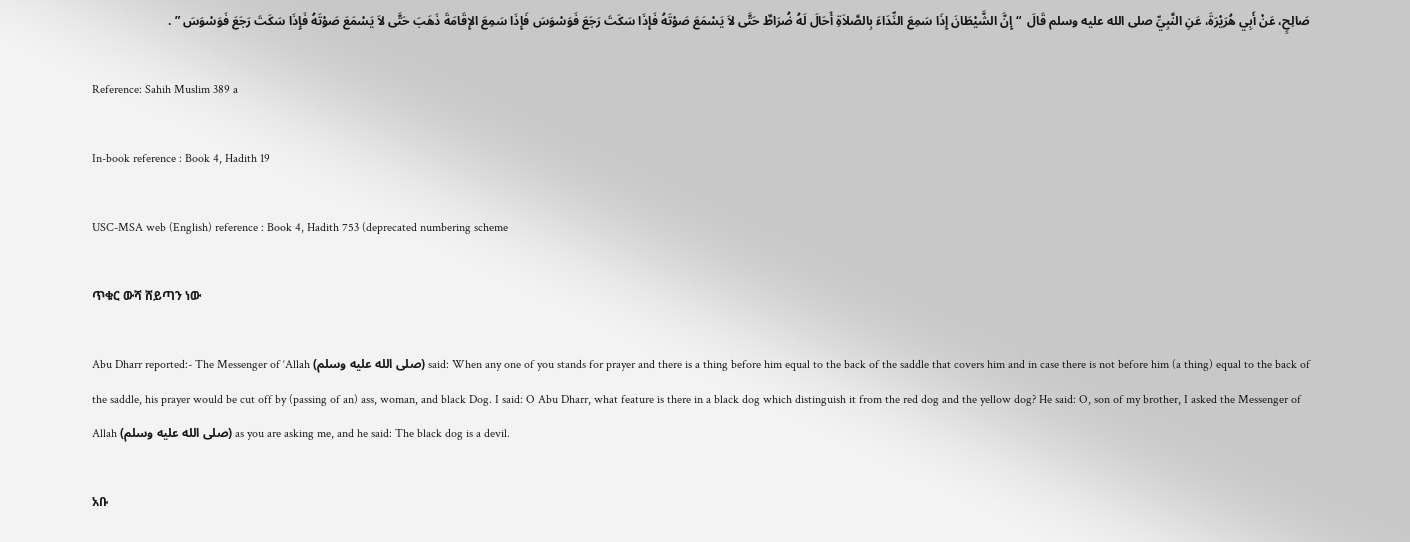صَالِحٍ، عَنْ أَبِي هُرَيْرَةَ، عَنِ النَّبِيِّ صلى الله عليه وسلم قَالَ  “ إِنَّ الشَّيْطَانَ إِذَا سَمِعَ النِّدَاءَ بِالصَّلاَةِ أَحَالَ لَهُ ضُرَاطٌ حَتَّى لاَ يَسْمَعَ صَوْتَهُ فَإِذَا سَكَتَ رَجَعَ فَوَسْوَسَ فَإِذَا سَمِعَ الإِقَامَةَ ذَهَبَ حَتَّى لاَ يَسْمَعَ صَوْتَهُ فَإِذَا سَكَتَ رَجَعَ فَوَسْوَسَ ” .

Reference: Sahih Muslim 389 a

In-book reference : Book 4, Hadith 19

USC-MSA web (English) reference : Book 4, Hadith 753 (deprecated numbering scheme

ጥቁር ውሻ ሸይጣን ነው

Abu Dharr reported:- The Messenger of ‘Allah (صلى الله عليه وسلم) said: When any one of you stands for prayer and there is a thing before him equal to the back of the saddle that covers him and in case there is not before him (a thing) equal to the back of the saddle, his prayer would be cut off by (passing of an) ass, woman, and black Dog. I said: O Abu Dharr, what feature is there in a black dog which distinguish it from the red dog and the yellow dog? He said: O, son of my brother, I asked the Messenger of Allah (صلى الله عليه وسلم) as you are asking me, and he said: The black dog is a devil.

አቡ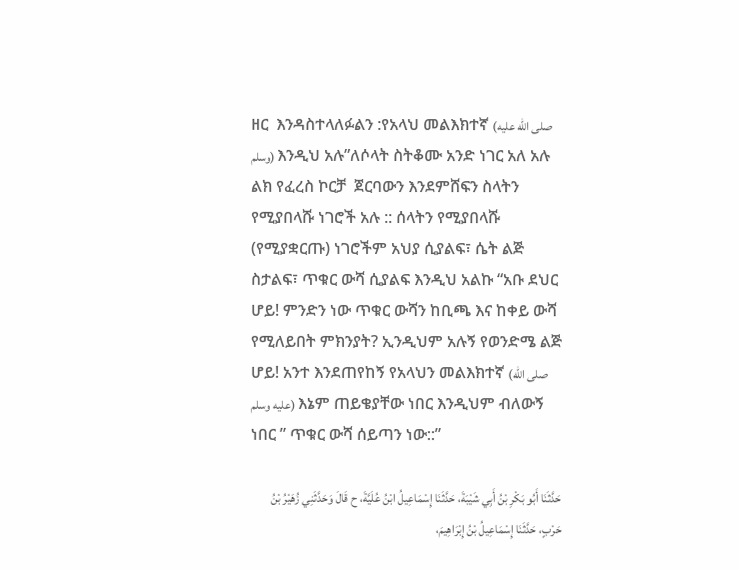ዘር  እንዳስተላለፉልን :የአላህ መልእክተኛ (صلى الله عليه وسلم) እንዲህ አሉ”ለሶላት ስትቆሙ አንድ ነገር አለ አሉ  ልክ የፈረስ ኮርቻ  ጀርባውን እንደምሸፍን ስላትን የሚያበላሹ ነገሮች አሉ :: ሰላትን የሚያበላሹ (የሚያቋርጡ) ነገሮችም አህያ ሲያልፍ፣ ሴት ልጅ ስታልፍ፣ ጥቁር ውሻ ሲያልፍ እንዲህ አልኩ “አቡ ደህር ሆይ! ምንድን ነው ጥቁር ውሻን ከቢጫ እና ከቀይ ውሻ የሚለይበት ምክንያት? ኢንዲህም አሉኝ የወንድሜ ልጅ ሆይ! አንተ እንደጠየከኝ የአላህን መልእክተኛ (صلى الله عليه وسلم) እኔም ጠይቄያቸው ነበር እንዲህም ብለውኝ ነበር ” ጥቁር ውሻ ሰይጣን ነው::”

حَدَّثَنَا أَبُو بَكْرِ بْنُ أَبِي شَيْبَةَ، حَدَّثَنَا إِسْمَاعِيلُ ابْنُ عُلَيَّةَ، ح قَالَ وَحَدَّثَنِي زُهَيْرُ بْنُ حَرْبٍ، حَدَّثَنَا إِسْمَاعِيلُ بْنُ إِبْرَاهِيمَ،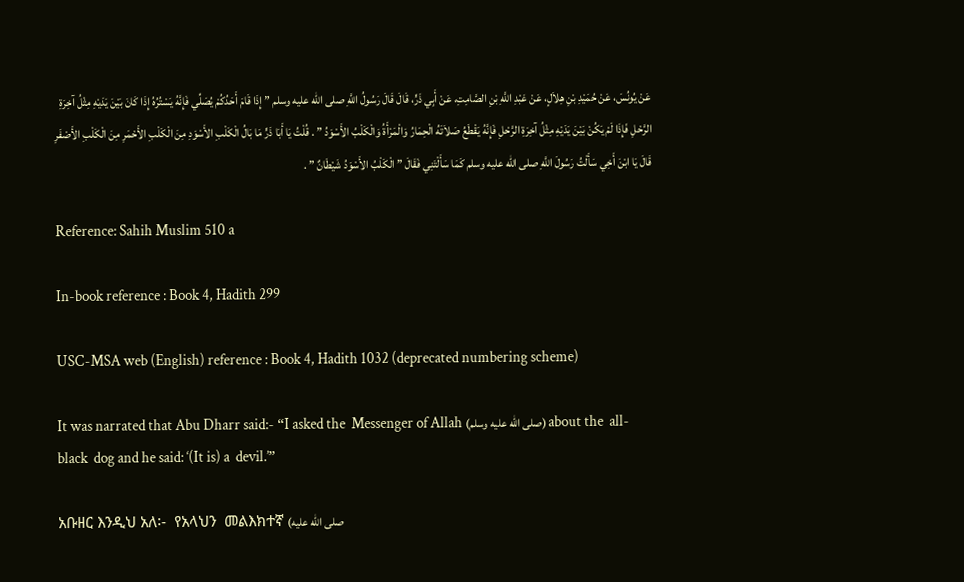عَنْ يُونُسَ، عَنْ حُمَيْدِ بْنِ هِلاَلٍ، عَنْ عَبْدِ اللَّهِ بْنِ الصَّامِتِ، عَنْ أَبِي ذَرٍّ، قَالَ قَالَ رَسُولُ اللَّهِ صلى الله عليه وسلم ” إِذَا قَامَ أَحَدُكُمْ يُصَلِّي فَإِنَّهُ يَسْتُرُهُ إِذَا كَانَ بَيْنَ يَدَيْهِ مِثْلُ آخِرَةِ الرَّحْلِ فَإِذَا لَمْ يَكُنْ بَيْنَ يَدَيْهِ مِثْلُ آخِرَةِ الرَّحْلِ فَإِنَّهُ يَقْطَعُ صَلاَتَهُ الْحِمَارُ وَالْمَرْأَةُ وَالْكَلْبُ الأَسْوَدُ ” . قُلْتُ يَا أَبَا ذَرٍّ مَا بَالُ الْكَلْبِ الأَسْوَدِ مِنَ الْكَلْبِ الأَحْمَرِ مِنَ الْكَلْبِ الأَصْفَرِ قَالَ يَا ابْنَ أَخِي سَأَلْتُ رَسُولَ اللَّهِ صلى الله عليه وسلم كَمَا سَأَلْتَنِي فَقَالَ ” الْكَلْبُ الأَسْوَدُ شَيْطَانٌ ” .

Reference: Sahih Muslim 510 a

In-book reference : Book 4, Hadith 299

USC-MSA web (English) reference : Book 4, Hadith 1032 (deprecated numbering scheme)

It was narrated that Abu Dharr said:- “I asked the  Messenger of Allah (صلى الله عليه وسلم) about the  all-black  dog and he said: ‘(It is) a  devil.’”

አቡዘር እንዲህ አለ፡-  የአላህን  መልእክተኛ (صلى الله عليه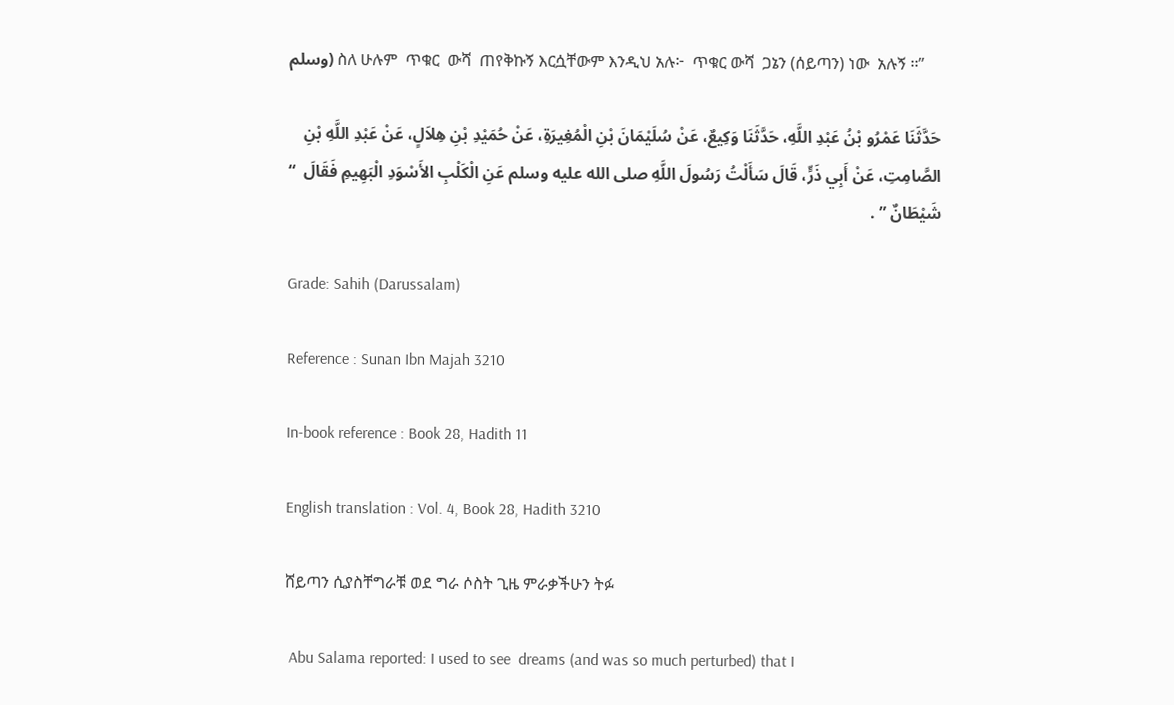وسلم) ስለ ሁሉም  ጥቁር  ውሻ  ጠየቅኩኝ እርሷቸውም እንዲህ አሉ፦  ጥቁር ውሻ  ጋኔን (ሰይጣን) ነው  አሉኝ ፡፡”

حَدَّثَنَا عَمْرُو بْنُ عَبْدِ اللَّهِ، حَدَّثَنَا وَكِيعٌ، عَنْ سُلَيْمَانَ بْنِ الْمُغِيرَةِ، عَنْ حُمَيْدِ بْنِ هِلاَلٍ، عَنْ عَبْدِ اللَّهِ بْنِ الصَّامِتِ، عَنْ أَبِي ذَرٍّ، قَالَ سَأَلْتُ رَسُولَ اللَّهِ صلى الله عليه وسلم عَنِ الْكَلْبِ الأَسْوَدِ الْبَهِيمِ فَقَالَ  “ شَيْطَانٌ ” .

Grade: Sahih (Darussalam)

Reference : Sunan Ibn Majah 3210

In-book reference : Book 28, Hadith 11

English translation : Vol. 4, Book 28, Hadith 3210

ሸይጣን ሲያስቸግራቹ ወደ ግራ ሶስት ጊዜ ምራቃችሁን ትፉ

 Abu Salama reported: I used to see  dreams (and was so much perturbed) that I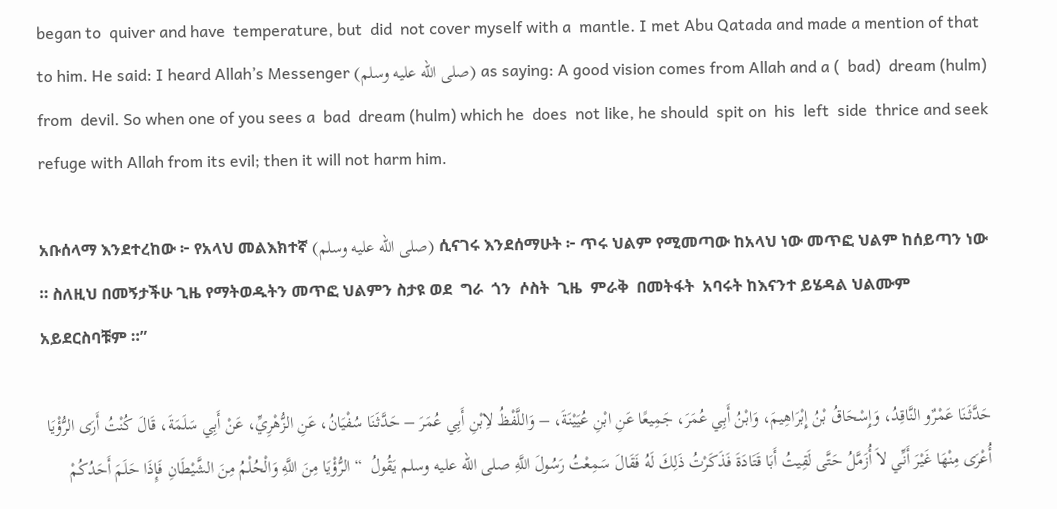began to  quiver and have  temperature, but  did  not cover myself with a  mantle. I met Abu Qatada and made a mention of that to him. He said: I heard Allah’s Messenger (صلى الله عليه وسلم) as saying: A good vision comes from Allah and a (  bad)  dream (hulm) from  devil. So when one of you sees a  bad  dream (hulm) which he  does  not like, he should  spit on  his  left  side  thrice and seek refuge with Allah from its evil; then it will not harm him.

አቡሰላማ እንደተረከው ፦ የአላህ መልእክተኛ (صلى الله عليه وسلم) ሲናገሩ እንደሰማሁት ፦ ጥሩ ህልም የሚመጣው ከአላህ ነው መጥፎ ህልም ከሰይጣን ነው ። ስለዚህ በመኝታችሁ ጊዜ የማትወዱትን መጥፎ ህልምን ስታዩ ወደ  ግራ  ጎን  ሶስት  ጊዜ  ምራቅ  በመትፋት  አባሩት ከእናንተ ይሄዳል ህልሙም  አይደርስባቹም ።”

حَدَّثَنَا عَمْرٌو النَّاقِدُ، وَإِسْحَاقُ بْنُ إِبْرَاهِيمَ، وَابْنُ أَبِي عُمَرَ، جَمِيعًا عَنِ ابْنِ عُيَيْنَةَ، – وَاللَّفْظُ لاِبْنِ أَبِي عُمَرَ – حَدَّثَنَا سُفْيَانُ، عَنِ الزُّهْرِيِّ، عَنْ أَبِي سَلَمَةَ، قَالَ كُنْتُ أَرَى الرُّؤْيَا أُعْرَى مِنْهَا غَيْرَ أَنِّي لاَ أُزَمَّلُ حَتَّى لَقِيتُ أَبَا قَتَادَةَ فَذَكَرْتُ ذَلِكَ لَهُ فَقَالَ سَمِعْتُ رَسُولَ اللَّهِ صلى الله عليه وسلم يَقُولُ  “ الرُّؤْيَا مِنَ اللَّهِ وَالْحُلْمُ مِنَ الشَّيْطَانِ فَإِذَا حَلَمَ أَحَدُكُمْ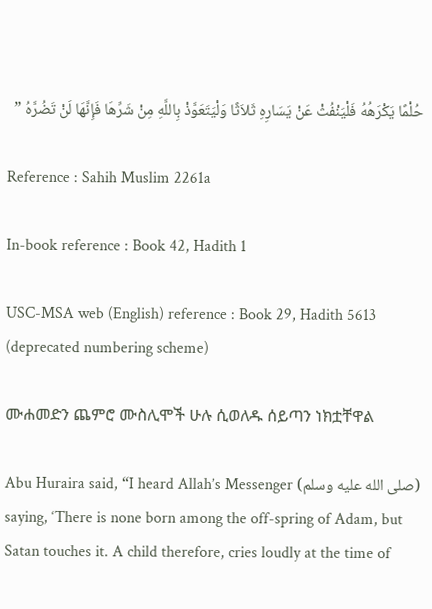حُلْمًا يَكْرَهُهُ فَلْيَنْفُثْ عَنْ يَسَارِهِ ثَلاَثًا وَلْيَتَعَوَّذْ بِاللَّهِ مِنْ شَرِّهَا فَإِنَّهَا لَنْ تَضُرَّهُ ”

Reference : Sahih Muslim 2261a

In-book reference : Book 42, Hadith 1

USC-MSA web (English) reference : Book 29, Hadith 5613  (deprecated numbering scheme)

ሙሐመድን ጨምሮ ሙስሊሞች ሁሉ ሲወለዱ ሰይጣን ነክቷቸዋል

Abu Huraira said, “I heard Allah’s Messenger (صلى الله عليه وسلم) saying, ‘There is none born among the off-spring of Adam, but Satan touches it. A child therefore, cries loudly at the time of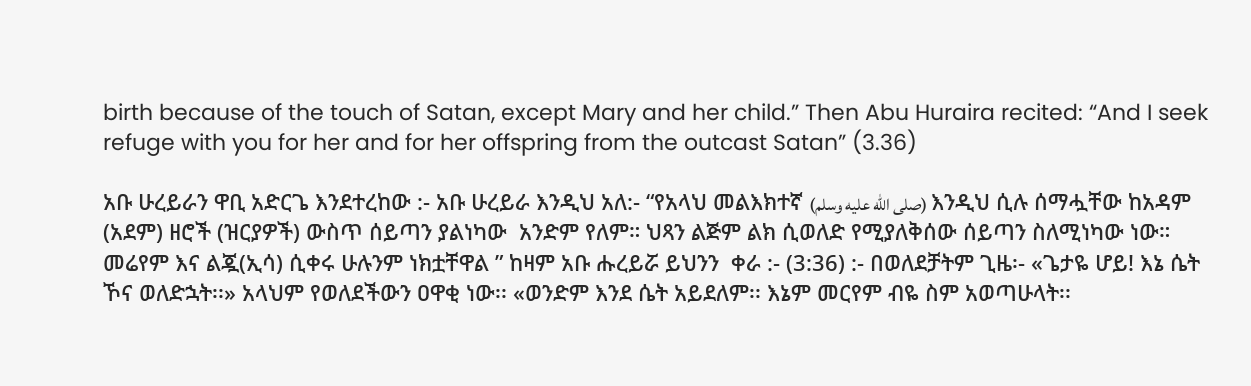birth because of the touch of Satan, except Mary and her child.” Then Abu Huraira recited: “And I seek refuge with you for her and for her offspring from the outcast Satan” (3.36)

አቡ ሁረይራን ዋቢ አድርጌ እንደተረከው :- አቡ ሁረይራ እንዲህ አለ:- “የአላህ መልእክተኛ (صلى الله عليه وسلم) እንዲህ ሲሉ ሰማሗቸው ከአዳም (አደም) ዘሮች (ዝርያዎች) ውስጥ ሰይጣን ያልነካው  አንድም የለም። ህጻን ልጅም ልክ ሲወለድ የሚያለቅሰው ሰይጣን ስለሚነካው ነው። መሬየም እና ልጇ(ኢሳ) ሲቀሩ ሁሉንም ነክቷቸዋል ” ከዛም አቡ ሑረይሯ ይህንን  ቀራ :- (3:36) :- በወለደቻትም ጊዜ፡- «ጌታዬ ሆይ! እኔ ሴት ኾና ወለድኋት፡፡» አላህም የወለደችውን ዐዋቂ ነው፡፡ «ወንድም እንደ ሴት አይደለም፡፡ እኔም መርየም ብዬ ስም አወጣሁላት፡፡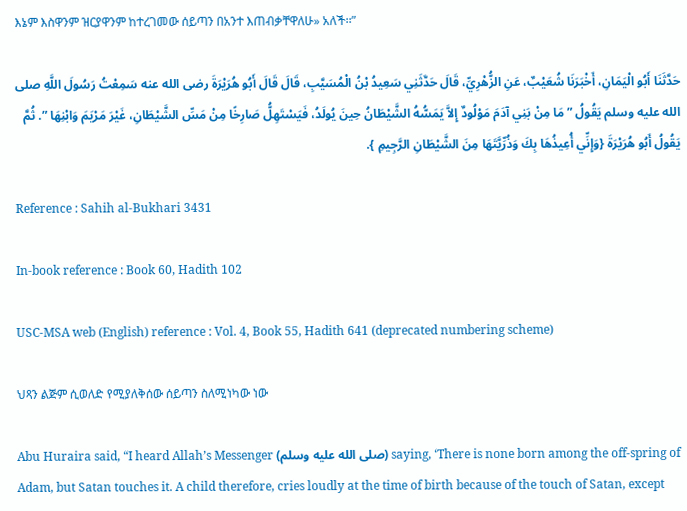እኔም እስዋንም ዝርያዋንም ከተረገመው ሰይጣን በአንተ እጠብቃቸዋለሁ» አለች፡፡”

حَدَّثَنَا أَبُو الْيَمَانِ، أَخْبَرَنَا شُعَيْبٌ، عَنِ الزُّهْرِيِّ، قَالَ حَدَّثَنِي سَعِيدُ بْنُ الْمُسَيَّبِ، قَالَ قَالَ أَبُو هُرَيْرَةَ رضى الله عنه سَمِعْتُ رَسُولَ اللَّهِ صلى الله عليه وسلم يَقُولُ ” مَا مِنْ بَنِي آدَمَ مَوْلُودٌ إِلاَّ يَمَسُّهُ الشَّيْطَانُ حِينَ يُولَدُ، فَيَسْتَهِلُّ صَارِخًا مِنْ مَسِّ الشَّيْطَانِ، غَيْرَ مَرْيَمَ وَابْنِهَا ”. ثُمَّ يَقُولُ أَبُو هُرَيْرَةَ {وَإِنِّي أُعِيذُهَا بِكَ وَذُرِّيَّتَهَا مِنَ الشَّيْطَانِ الرَّجِيمِ }.

Reference : Sahih al-Bukhari 3431

In-book reference : Book 60, Hadith 102

USC-MSA web (English) reference : Vol. 4, Book 55, Hadith 641 (deprecated numbering scheme)

ህጻን ልጅም ሲወለድ የሚያለቅሰው ሰይጣን ስለሚነካው ነው

Abu Huraira said, “I heard Allah’s Messenger (صلى الله عليه وسلم) saying, ‘There is none born among the off-spring of Adam, but Satan touches it. A child therefore, cries loudly at the time of birth because of the touch of Satan, except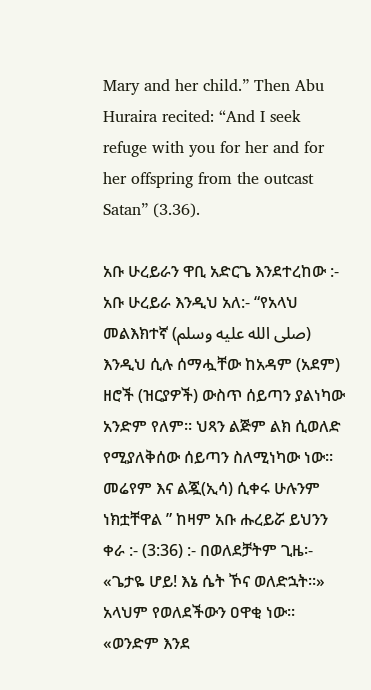Mary and her child.” Then Abu Huraira recited: “And I seek refuge with you for her and for her offspring from the outcast Satan” (3.36).

አቡ ሁረይራን ዋቢ አድርጌ እንደተረከው :- አቡ ሁረይራ እንዲህ አለ:- “የአላህ መልእክተኛ (صلى الله عليه وسلم) እንዲህ ሲሉ ሰማሗቸው ከአዳም (አደም) ዘሮች (ዝርያዎች) ውስጥ ሰይጣን ያልነካው  አንድም የለም። ህጻን ልጅም ልክ ሲወለድ የሚያለቅሰው ሰይጣን ስለሚነካው ነው። መሬየም እና ልጇ(ኢሳ) ሲቀሩ ሁሉንም ነክቷቸዋል ” ከዛም አቡ ሑረይሯ ይህንን  ቀራ :- (3:36) :- በወለደቻትም ጊዜ፡- «ጌታዬ ሆይ! እኔ ሴት ኾና ወለድኋት፡፡» አላህም የወለደችውን ዐዋቂ ነው፡፡ «ወንድም እንደ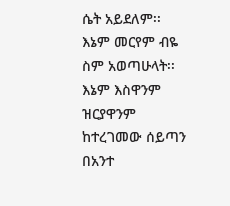ሴት አይደለም፡፡ እኔም መርየም ብዬ ስም አወጣሁላት፡፡ እኔም እስዋንም ዝርያዋንም ከተረገመው ሰይጣን በአንተ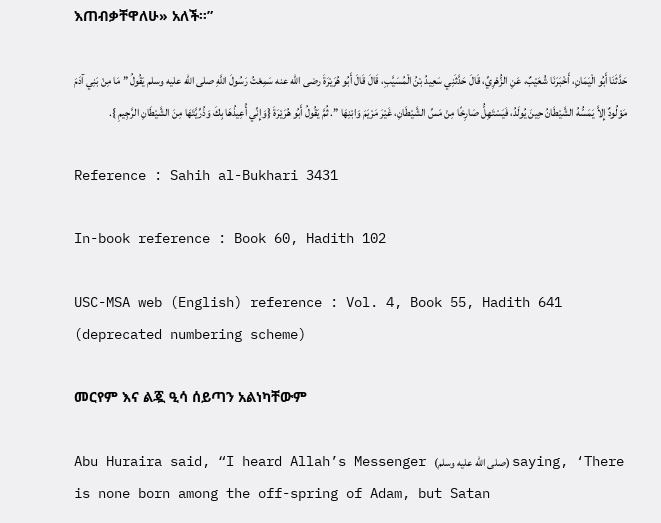እጠብቃቸዋለሁ» አለች፡፡”

حَدَّثَنَا أَبُو الْيَمَانِ، أَخْبَرَنَا شُعَيْبٌ، عَنِ الزُّهْرِيِّ، قَالَ حَدَّثَنِي سَعِيدُ بْنُ الْمُسَيَّبِ، قَالَ قَالَ أَبُو هُرَيْرَةَ رضى الله عنه سَمِعْتُ رَسُولَ اللَّهِ صلى الله عليه وسلم يَقُولُ ” مَا مِنْ بَنِي آدَمَ مَوْلُودٌ إِلاَّ يَمَسُّهُ الشَّيْطَانُ حِينَ يُولَدُ، فَيَسْتَهِلُّ صَارِخًا مِنْ مَسِّ الشَّيْطَانِ، غَيْرَ مَرْيَمَ وَابْنِهَا ”. ثُمَّ يَقُولُ أَبُو هُرَيْرَةَ {وَإِنِّي أُعِيذُهَا بِكَ وَذُرِّيَّتَهَا مِنَ الشَّيْطَانِ الرَّجِيمِ }.

Reference : Sahih al-Bukhari 3431

In-book reference : Book 60, Hadith 102

USC-MSA web (English) reference : Vol. 4, Book 55, Hadith 641 (deprecated numbering scheme)

መርየም እና ልጇ ዒሳ ሰይጣን አልነካቸውም

Abu Huraira said, “I heard Allah’s Messenger (صلى الله عليه وسلم) saying, ‘There is none born among the off-spring of Adam, but Satan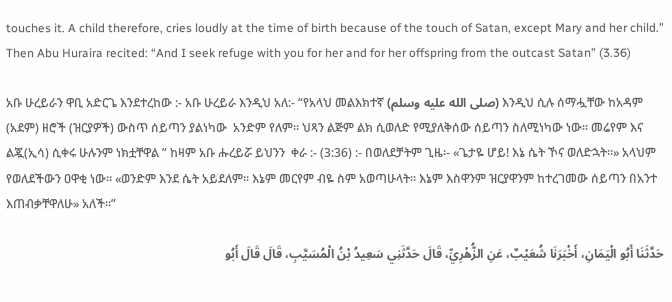touches it. A child therefore, cries loudly at the time of birth because of the touch of Satan, except Mary and her child.” Then Abu Huraira recited: “And I seek refuge with you for her and for her offspring from the outcast Satan” (3.36)

አቡ ሁረይራን ዋቢ አድርጌ እንደተረከው :- አቡ ሁረይራ እንዲህ አለ:- “የአላህ መልእክተኛ (صلى الله عليه وسلم) እንዲህ ሲሉ ሰማሗቸው ከአዳም (አደም) ዘሮች (ዝርያዎች) ውስጥ ሰይጣን ያልነካው  አንድም የለም። ህጻን ልጅም ልክ ሲወለድ የሚያለቅሰው ሰይጣን ስለሚነካው ነው። መሬየም እና ልጇ(ኢሳ) ሲቀሩ ሁሉንም ነክቷቸዋል ” ከዛም አቡ ሑረይሯ ይህንን  ቀራ :- (3:36) :- በወለደቻትም ጊዜ፡- «ጌታዬ ሆይ! እኔ ሴት ኾና ወለድኋት፡፡» አላህም የወለደችውን ዐዋቂ ነው፡፡ «ወንድም እንደ ሴት አይደለም፡፡ እኔም መርየም ብዬ ስም አወጣሁላት፡፡ እኔም እስዋንም ዝርያዋንም ከተረገመው ሰይጣን በአንተ እጠብቃቸዋለሁ» አለች፡፡”

حَدَّثَنَا أَبُو الْيَمَانِ، أَخْبَرَنَا شُعَيْبٌ، عَنِ الزُّهْرِيِّ، قَالَ حَدَّثَنِي سَعِيدُ بْنُ الْمُسَيَّبِ، قَالَ قَالَ أَبُو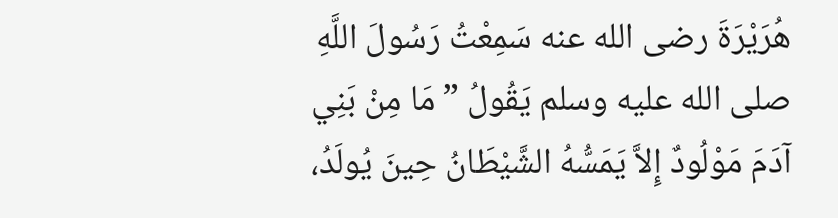هُرَيْرَةَ رضى الله عنه سَمِعْتُ رَسُولَ اللَّهِ صلى الله عليه وسلم يَقُولُ ” مَا مِنْ بَنِي آدَمَ مَوْلُودٌ إِلاَّ يَمَسُّهُ الشَّيْطَانُ حِينَ يُولَدُ،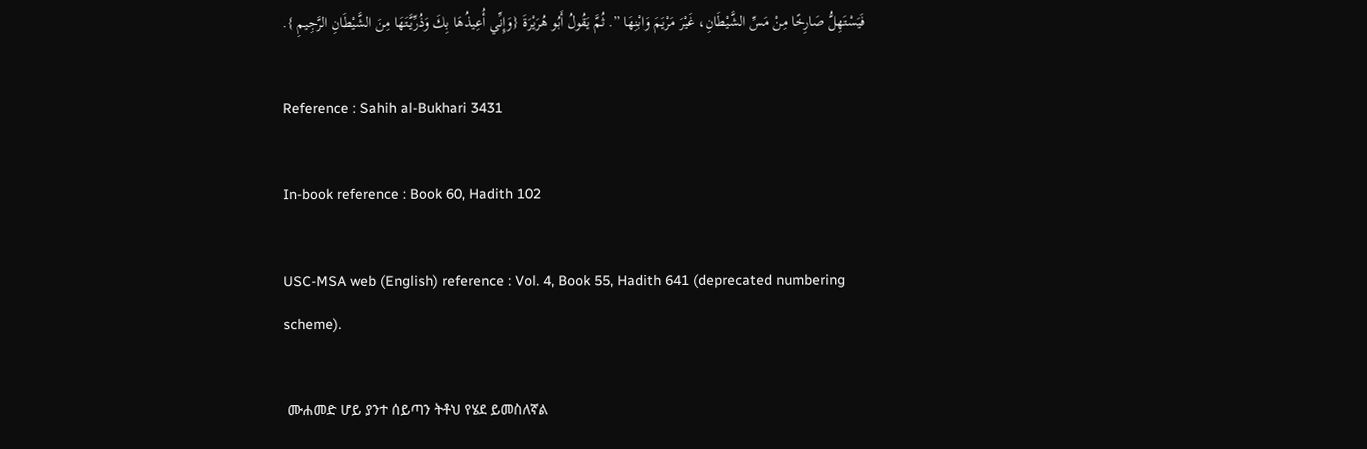فَيَسْتَهِلُّ صَارِخًا مِنْ مَسِّ الشَّيْطَانِ، غَيْرَ مَرْيَمَ وَابْنِهَا ”. ثُمَّ يَقُولُ أَبُو هُرَيْرَةَ {وَإِنِّي أُعِيذُهَا بِكَ وَذُرِّيَّتَهَا مِنَ الشَّيْطَانِ الرَّجِيمِ }.

Reference : Sahih al-Bukhari 3431

In-book reference : Book 60, Hadith 102

USC-MSA web (English) reference : Vol. 4, Book 55, Hadith 641 (deprecated numbering scheme).

 ሙሐመድ ሆይ ያንተ ሰይጣን ትቶህ የሄደ ይመስለኛል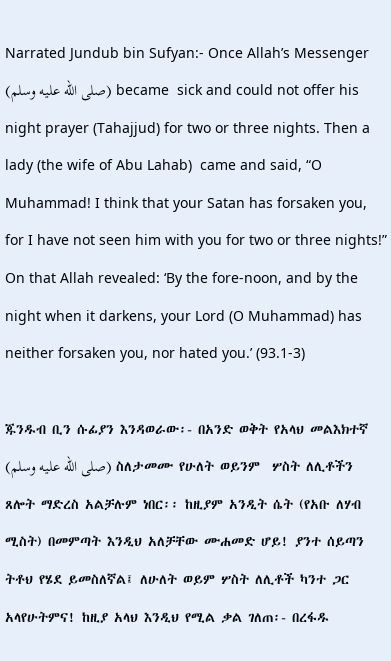Narrated Jundub bin Sufyan:- Once Allah’s Messenger (صلى الله عليه وسلم) became  sick and could not offer his night prayer (Tahajjud) for two or three nights. Then a lady (the wife of Abu Lahab)  came and said, “O Muhammad! I think that your Satan has forsaken you, for I have not seen him with you for two or three nights!” On that Allah revealed: ‘By the fore-noon, and by the night when it darkens, your Lord (O Muhammad) has neither forsaken you, nor hated you.’ (93.1-3)

ጁንዱብ ቢን ሱፊያን እንዳወራው፡- በአንድ ወቅት የአላህ መልእክተኛ (صلى الله عليه وسلم) ስለታመሙ የሁለት ወይንም  ሦስት ለሊቶችን  ጸሎት ማድረስ አልቻሉም ነበር፡፡ ከዚያም አንዲት ሴት (የአቡ ለሃብ ሚስት) በመምጣት እንዲህ አለቻቸው ሙሐመድ ሆይ! ያንተ ሰይጣን ትቶህ የሄደ ይመስለኛል፤ ለሁለት ወይም ሦስት ለሊቶች ካንተ ጋር አላየሁትምና! ከዚያ አላህ እንዲህ የሚል ቃል ገለጠ፡- በረፋዱ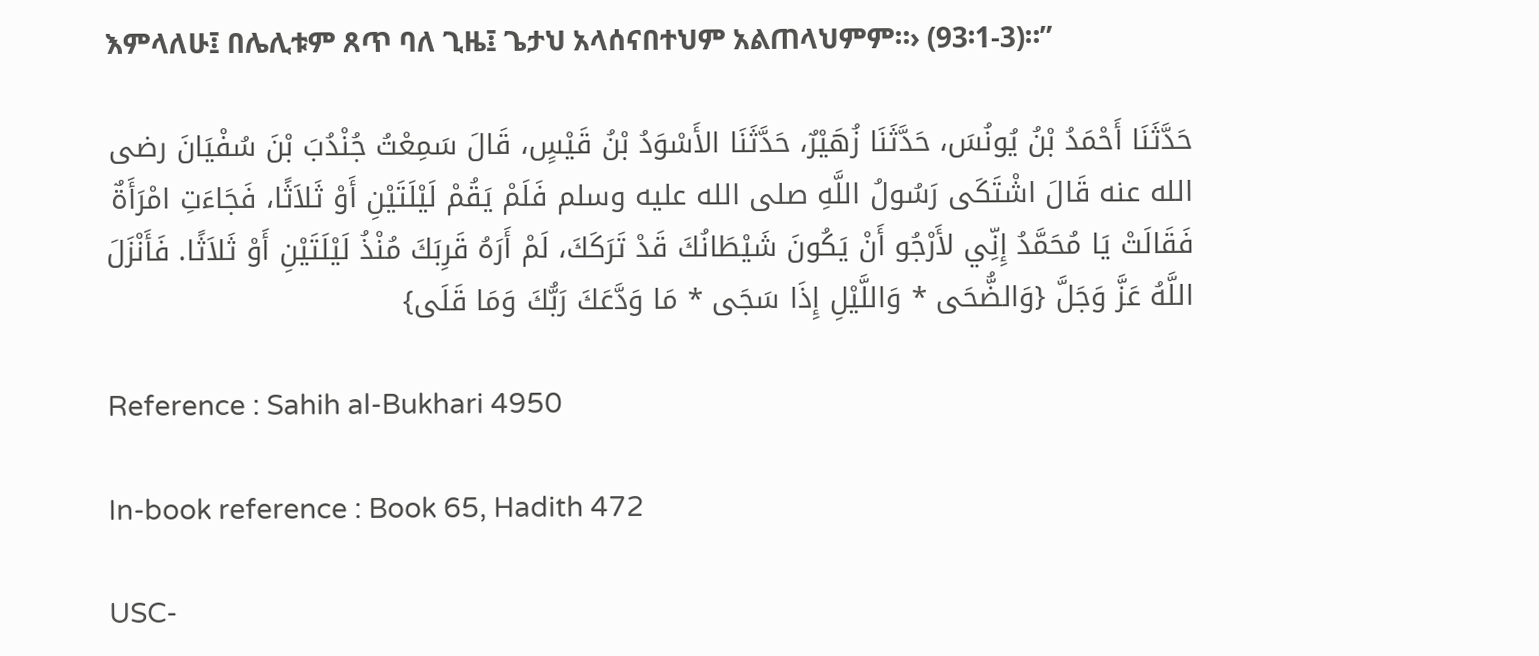እምላለሁ፤ በሌሊቱም ጸጥ ባለ ጊዜ፤ ጌታህ አላሰናበተህም አልጠላህምም።› (93፡1-3)።”

حَدَّثَنَا أَحْمَدُ بْنُ يُونُسَ، حَدَّثَنَا زُهَيْرٌ، حَدَّثَنَا الأَسْوَدُ بْنُ قَيْسٍ، قَالَ سَمِعْتُ جُنْدُبَ بْنَ سُفْيَانَ رضى الله عنه قَالَ اشْتَكَى رَسُولُ اللَّهِ صلى الله عليه وسلم فَلَمْ يَقُمْ لَيْلَتَيْنِ أَوْ ثَلاَثًا، فَجَاءَتِ امْرَأَةٌ فَقَالَتْ يَا مُحَمَّدُ إِنِّي لأَرْجُو أَنْ يَكُونَ شَيْطَانُكَ قَدْ تَرَكَكَ، لَمْ أَرَهُ قَرِبَكَ مُنْذُ لَيْلَتَيْنِ أَوْ ثَلاَثًا. فَأَنْزَلَ اللَّهُ عَزَّ وَجَلَّ {وَالضُّحَى * وَاللَّيْلِ إِذَا سَجَى * مَا وَدَّعَكَ رَبُّكَ وَمَا قَلَى}

Reference : Sahih al-Bukhari 4950

In-book reference : Book 65, Hadith 472

USC-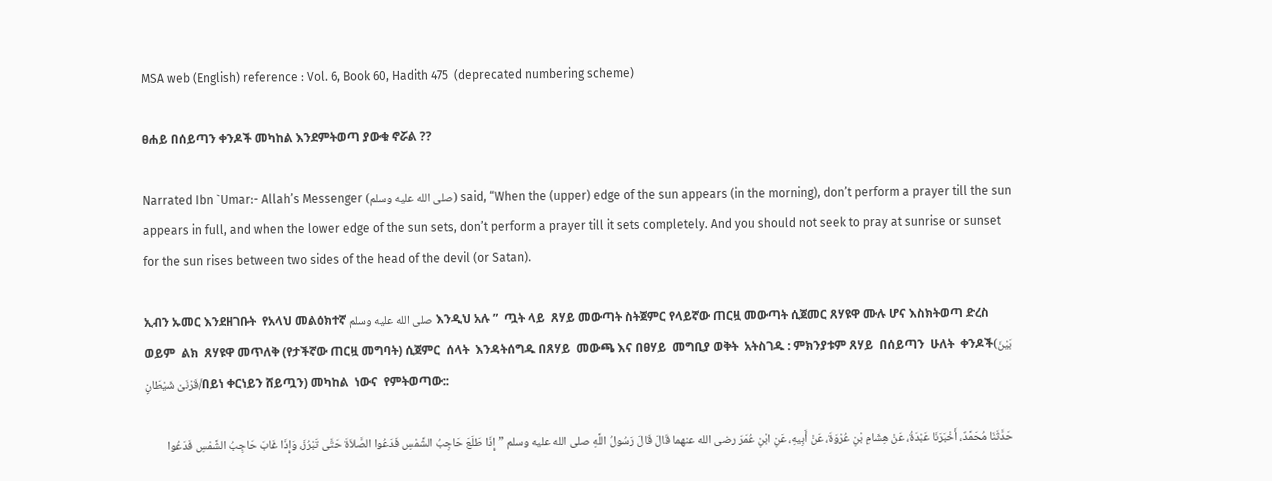MSA web (English) reference : Vol. 6, Book 60, Hadith 475  (deprecated numbering scheme)

ፀሐይ በሰይጣን ቀንዶች መካከል እንደምትወጣ ያውቁ ኖሯል ??

Narrated Ibn `Umar:- Allah’s Messenger (صلى الله عليه وسلم) said, “When the (upper) edge of the sun appears (in the morning), don’t perform a prayer till the sun appears in full, and when the lower edge of the sun sets, don’t perform a prayer till it sets completely. And you should not seek to pray at sunrise or sunset for the sun rises between two sides of the head of the devil (or Satan).

ኢብን ኡመር እንደዘገቡት  የአላህ መልዕክተኛ صلى الله عليه وسلم እንዲህ አሉ ”  ጧት ላይ  ጸሃይ መውጣት ስትጀምር የላይኛው ጠርዟ መውጣት ሲጀመር ጸሃዩዋ ሙሉ ሆና እስክትወጣ ድረስ ወይም  ልክ  ጸሃዩዋ መጥለቅ (የታችኛው ጠርዟ መግባት) ሲጀምር  ሰላት  እንዳትሰግዱ በጸሃይ  መውጫ እና በፀሃይ  መግቢያ ወቅት  አትስገዱ : ምክንያቱም ጸሃይ  በሰይጣን  ሁለት  ቀንዶች(بَيْنَ قَرْنَىْ شَيْطَانٍ/በይነ ቀርነይን ሸይጧን) መካከል  ነውና  የምትወጣው::

حَدَّثَنَا مُحَمَّدٌ، أَخْبَرَنَا عَبْدَةُ، عَنْ هِشَامِ بْنِ عُرْوَةَ، عَنْ أَبِيهِ، عَنِ ابْنِ عُمَرَ رضى الله عنهما قَالَ قَالَ رَسُولُ اللَّهِ صلى الله عليه وسلم ” إِذَا طَلَعَ حَاجِبُ الشَّمْسِ فَدَعُوا الصَّلاَةَ حَتَّى تَبْرُزَ، وَإِذَا غَابَ حَاجِبُ الشَّمْسِ فَدَعُوا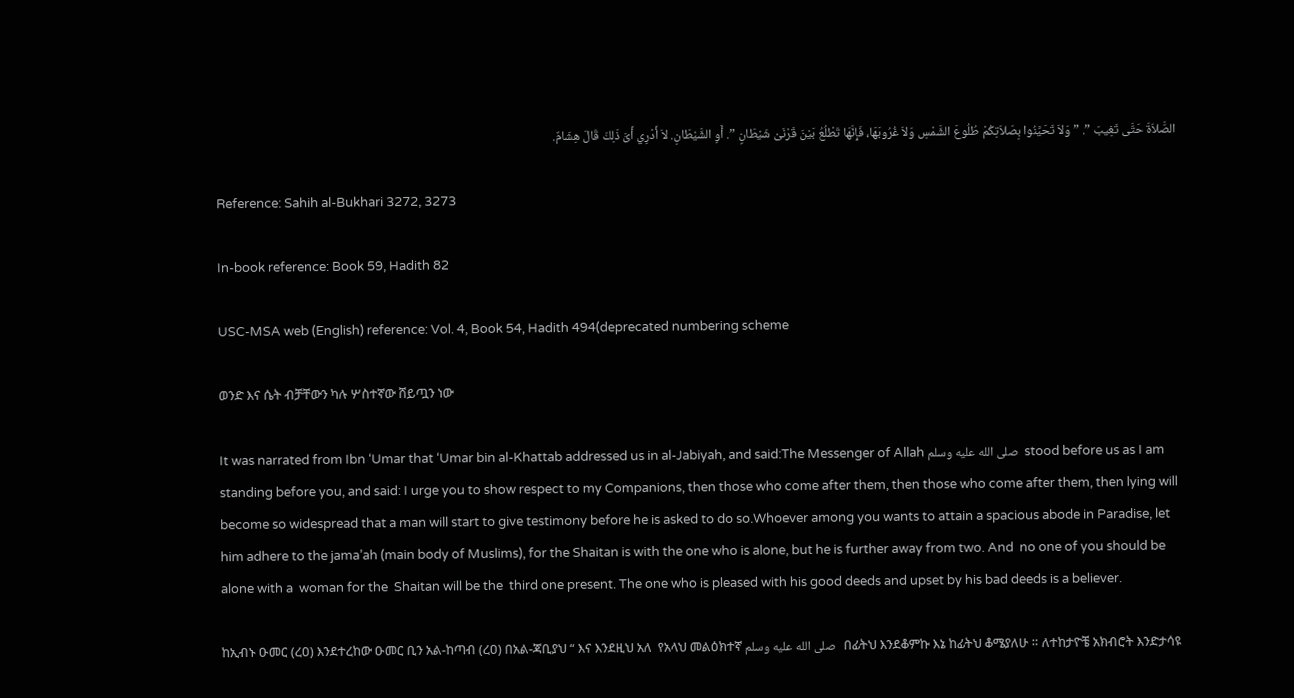الصَّلاَةَ حَتَّى تَغِيبَ ”. ” وَلاَ تَحَيَّنُوا بِصَلاَتِكُمْ طُلُوعَ الشَّمْسِ وَلاَ غُرُوبَهَا، فَإِنَّهَا تَطْلُعُ بَيْنَ قَرْنَىْ شَيْطَانٍ ”. أَوِ الشَّيْطَانِ. لاَ أَدْرِي أَىَّ ذَلِكَ قَالَ هِشَامٌ.

Reference: Sahih al-Bukhari 3272, 3273

In-book reference: Book 59, Hadith 82

USC-MSA web (English) reference: Vol. 4, Book 54, Hadith 494(deprecated numbering scheme

ወንድ እና ሴት ብቻቸውን ካሉ ሦስተኛው ሸይጧን ነው

It was narrated from Ibn ‘Umar that ‘Umar bin al-Khattab addressed us in al-Jabiyah, and said:The Messenger of Allah صلى الله عليه وسلم  stood before us as I am standing before you, and said: I urge you to show respect to my Companions, then those who come after them, then those who come after them, then lying will become so widespread that a man will start to give testimony before he is asked to do so.Whoever among you wants to attain a spacious abode in Paradise, let him adhere to the jama’ah (main body of Muslims), for the Shaitan is with the one who is alone, but he is further away from two. And  no one of you should be  alone with a  woman for the  Shaitan will be the  third one present. The one who is pleased with his good deeds and upset by his bad deeds is a believer.

ከኢብኑ ዑመር (ረዐ) እንደተረከው ዑመር ቢን አል-ከጣብ (ረዐ) በአል-ጃቢያህ “ እና እንደዚህ አለ  የአላህ መልዕክተኛ صلى الله عليه وسلم   በፊትህ እንደቆምኩ እኔ ከፊትህ ቆሜያለሁ ። ለተከታዮቼ አክብሮት እንድታሳዩ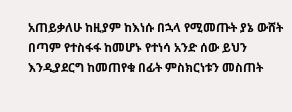አጠይቃለሁ ከዚያም ከእነሱ በኋላ የሚመጡት ያኔ ውሸት በጣም የተስፋፋ ከመሆኑ የተነሳ አንድ ሰው ይህን እንዲያደርግ ከመጠየቁ በፊት ምስክርነቱን መስጠት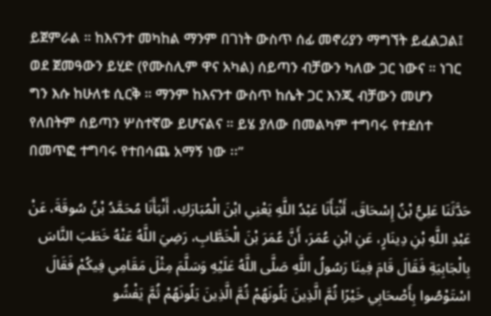ይጀምራል ። ከእናንተ መካከል ማንም በገነት ውስጥ ሰፊ መኖሪያን ማግኘት ይፈልጋል፤ ወደ ጀመዓውን ይሂድ (የሙስሊም ዋና አካል) ሰይጣን ብቻውን ካለው ጋር ነውና ። ነገር ግን እሱ ከሁለቱ ሲርቅ ። ማንም ከእናንተ ውስጥ ከሴት ጋር እንጂ ብቻውን መሆን የለበትም ሰይጣን ሦስተኛው ይሆናልና ። ይሄ ያለው በመልካም ተግባሩ የተደሰተ በመጥፎ ተግባሩ የተበሳጨ አማኝ ነው ፡፡”

حَدَّثَنَا عَلِيُّ بْنُ إِسْحَاقَ، أَنْبَأَنَا عَبْدُ اللَّهِ يَعْنِي ابْنَ الْمُبَارَكِ، أَنْبَأَنَا مُحَمَّدُ بْنُ سُوقَةَ، عَنْ عَبْدِ اللَّهِ بْنِ دِينَارٍ، عَنِ ابْنِ عُمَرَ، أَنَّ عُمَرَ بْنَ الْخَطَّابِ، رَضِيَ اللَّهُ عَنْهُ خَطَبَ النَّاسَ بِالْجَابِيَةِ فَقَالَ قَامَ فِينَا رَسُولُ اللَّهِ صَلَّى اللَّهُ عَلَيْهِ وَسَلَّمَ مِثْلَ مَقَامِي فِيكُمْ فَقَالَ اسْتَوْصُوا بِأَصْحَابِي خَيْرًا ثُمَّ الَّذِينَ يَلُونَهُمْ ثُمَّ الَّذِينَ يَلُونَهُمْ ثُمَّ يَفْشُو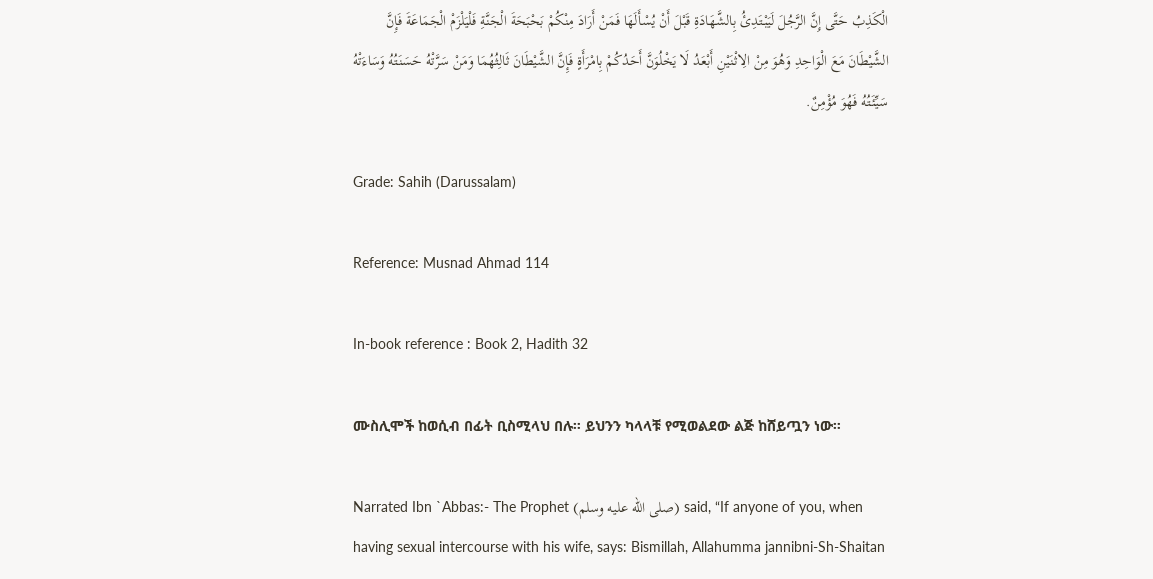الْكَذِبُ حَتَّى إِنَّ الرَّجُلَ لَيَبْتَدِئُ بِالشَّهَادَةِ قَبْلَ أَنْ يُسْأَلَهَا فَمَنْ أَرَادَ مِنْكُمْ بَحْبَحَةَ الْجَنَّةِ فَلْيَلْزَمْ الْجَمَاعَةَ فَإِنَّ الشَّيْطَانَ مَعَ الْوَاحِدِ وَهُوَ مِنْ الِاثْنَيْنِ أَبْعَدُ لَا يَخْلُوَنَّ أَحَدُكُمْ بِامْرَأَةٍ فَإِنَّ الشَّيْطَانَ ثَالِثُهُمَا وَمَنْ سَرَّتْهُ حَسَنَتُهُ وَسَاءَتْهُ سَيِّئَتُهُ فَهُوَ مُؤْمِنٌ.

Grade: Sahih (Darussalam)

Reference: Musnad Ahmad 114

In-book reference : Book 2, Hadith 32

ሙስሊሞች ከወሲብ በፊት ቢስሚላህ በሉ። ይህንን ካላላቹ የሚወልደው ልጅ ከሸይጧን ነው።

Narrated Ibn `Abbas:- The Prophet (صلى الله عليه وسلم) said, “If anyone of you, when having sexual intercourse with his wife, says: Bismillah, Allahumma jannibni-Sh-Shaitan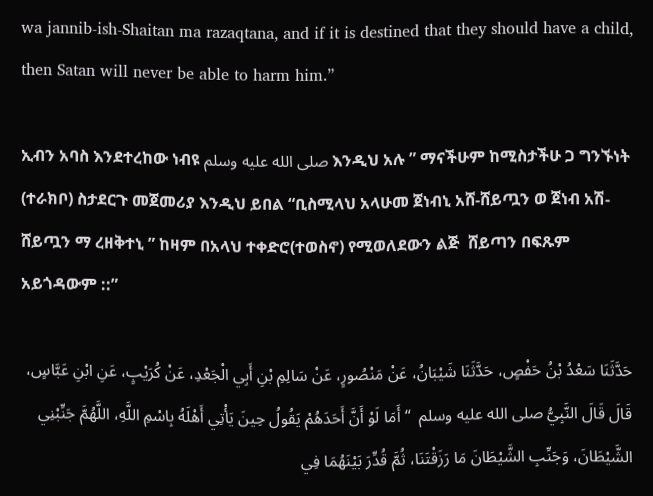wa jannib-ish-Shaitan ma razaqtana, and if it is destined that they should have a child, then Satan will never be able to harm him.”

ኢብን አባስ እንደተረከው ነብዩ صلى الله عليه وسلم እንዲህ አሉ ” ማናችሁም ከሚስታችሁ ጋ ግንኙነት (ተራክቦ) ስታደርጉ መጀመሪያ እንዲህ ይበል “ቢስሚላህ አላሁመ ጀነብኒ አሸ-ሸይጧን ወ ጀነብ አሽ-ሸይጧን ማ ረዘቅተኒ ” ከዛም በአላህ ተቀድሮ(ተወስኖ) የሚወለደውን ልጅ  ሸይጣን በፍጹም አይጎዳውም ::”

حَدَّثَنَا سَعْدُ بْنُ حَفْصٍ، حَدَّثَنَا شَيْبَانُ، عَنْ مَنْصُورٍ، عَنْ سَالِمِ بْنِ أَبِي الْجَعْدِ، عَنْ كُرَيْبٍ، عَنِ ابْنِ عَبَّاسٍ، قَالَ قَالَ النَّبِيُّ صلى الله عليه وسلم  “ أَمَا لَوْ أَنَّ أَحَدَهُمْ يَقُولُ حِينَ يَأْتِي أَهْلَهُ بِاسْمِ اللَّهِ، اللَّهُمَّ جَنِّبْنِي الشَّيْطَانَ، وَجَنِّبِ الشَّيْطَانَ مَا رَزَقْتَنَا، ثُمَّ قُدِّرَ بَيْنَهُمَا فِي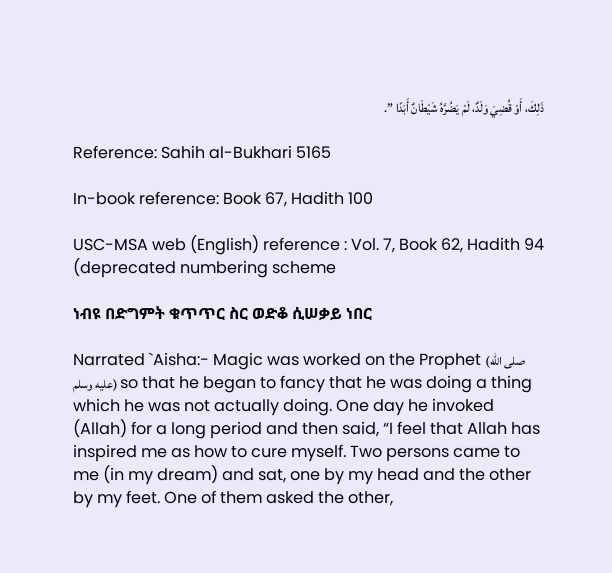ذَلِكَ، أَوْ قُضِيَ وَلَدٌ، لَمْ يَضُرَّهُ شَيْطَانٌ أَبَدًا ”.

Reference: Sahih al-Bukhari 5165

In-book reference: Book 67, Hadith 100

USC-MSA web (English) reference : Vol. 7, Book 62, Hadith 94 (deprecated numbering scheme

ነብዩ በድግምት ቁጥጥር ስር ወድቆ ሲሠቃይ ነበር

Narrated `Aisha:- Magic was worked on the Prophet (صلى الله عليه وسلم) so that he began to fancy that he was doing a thing which he was not actually doing. One day he invoked (Allah) for a long period and then said, “I feel that Allah has inspired me as how to cure myself. Two persons came to me (in my dream) and sat, one by my head and the other by my feet. One of them asked the other,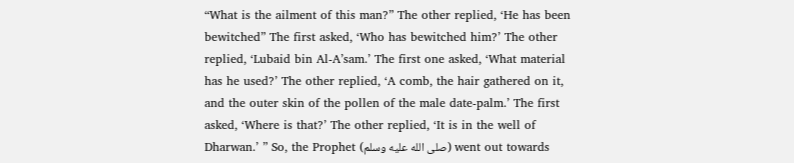“What is the ailment of this man?” The other replied, ‘He has been bewitched” The first asked, ‘Who has bewitched him?’ The other replied, ‘Lubaid bin Al-A’sam.’ The first one asked, ‘What material has he used?’ The other replied, ‘A comb, the hair gathered on it, and the outer skin of the pollen of the male date-palm.’ The first asked, ‘Where is that?’ The other replied, ‘It is in the well of Dharwan.’ ” So, the Prophet (صلى الله عليه وسلم) went out towards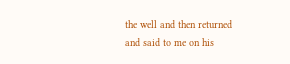the well and then returned and said to me on his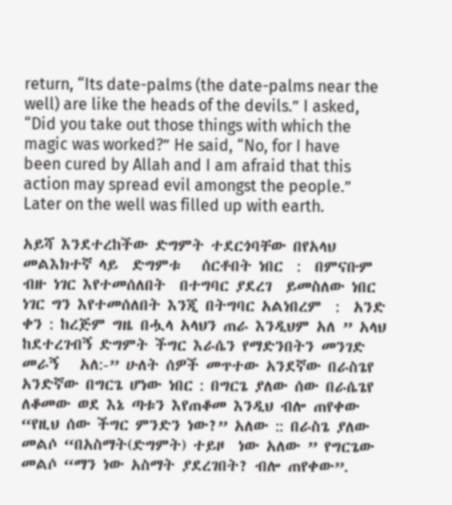return, “Its date-palms (the date-palms near the well) are like the heads of the devils.” I asked, “Did you take out those things with which the magic was worked?” He said, “No, for I have been cured by Allah and I am afraid that this action may spread evil amongst the people.” Later on the well was filled up with earth.

አይሻ እንደተረከችው ድግምት ተደርጎባቸው በየአላህ መልእክተኛ ላይ  ድግምቱ   ሰርቶበት ነበር  :  በምናቡም ብዙ ነገር እየተመሰለበት  በተግባር ያደረገ  ይመስለው ነበር  ነገር ግን እየተመሰለበት እንጂ በትግባር አልነበረም  :  አንድ ቀን : ከረጅም ግዜ በሗላ አላህን ጠራ እንዲህም አለ ” አላህ ከደተረገብኝ ድግምት ችግር እራሴን የማድንበትን መንገድ መራኝ   አለ:-” ሁለት ሰዎች መጥተው አንደኛው በራስጌየ አንድኛው በግርጌ ሆነው ነበር : በግርጌ ያለው ሰው በራሴጌየ ለቆመው ወደ እኔ ጣቱን እየጠቆመ እንዲህ ብሎ ጠየቀው “የዚህ ሰው ችግር ምንድን ነው?” አለው :: በራስጌ ያለው መልሶ “በአስማት(ድግምት) ተይዞ  ነው አለው ” የግርጌው መልሶ “ማን ነው አስማት ያደረገበት? ብሎ ጠየቀው”.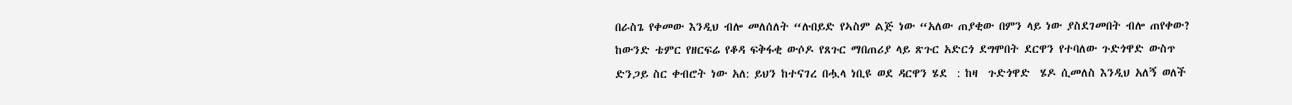በራስጌ የቀመው እንዲህ ብሎ መለሰለት “ሉበይድ የኣስም ልጅ ነው “አለው ጠያቂው በምን ላይ ነው ያስደገመበት ብሎ ጠየቀው? ከውንድ ቴምር የዘርፍሬ የቆዳ ፍቅፋቂ ውሶዶ የጸጉር ማበጠሪያ ላይ ጽጉር አድርጎ ደግሞበት ደርዋን የተባለው ጉድጎዋድ ውስጥ ድንጋይ ስር ቀብሮት ነው አለ: ይህን ከተናገረ በሗላ ነቢዩ ወደ ዳርዋን ሄደ  : ከዛ  ጉድጎዋድ  ሄዶ ሲመለስ እንዲህ አለኝ ወለች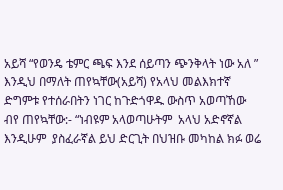አይሻ “የወንዴ ቴምር ጫፍ እንደ ሰይጣን ጭንቅላት ነው አለ ” እንዲህ በማለት ጠየኳቸው(አይሻ) የአላህ መልእክተኛ ድግምቱ የተሰራበትን ነገር ከጉድጎዋዱ ውስጥ አወጣኸው ብየ ጠየኳቸው:- “ነብዩም አላወጣሁትም  አላህ አድኖኛል እንዲሁም  ያስፈራኛል ይህ ድርጊት በህዝቡ መካከል ክፉ ወሬ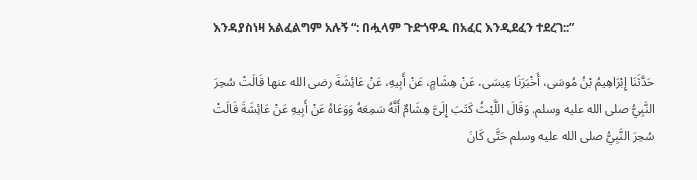እንዳያስነዛ አልፈልግም አሉኝ “: በሗላም ጉድጎዋዱ በአፈር እንዲደፈን ተደረገ::”

حَدَّثَنَا إِبْرَاهِيمُ بْنُ مُوسَى، أَخْبَرَنَا عِيسَى، عَنْ هِشَامٍ، عَنْ أَبِيهِ، عَنْ عَائِشَةَ رضى الله عنها قَالَتْ سُحِرَ النَّبِيُّ صلى الله عليه وسلم. وَقَالَ اللَّيْثُ كَتَبَ إِلَىَّ هِشَامٌ أَنَّهُ سَمِعَهُ وَوَعَاهُ عَنْ أَبِيهِ عَنْ عَائِشَةَ قَالَتْ سُحِرَ النَّبِيُّ صلى الله عليه وسلم حَتَّى كَانَ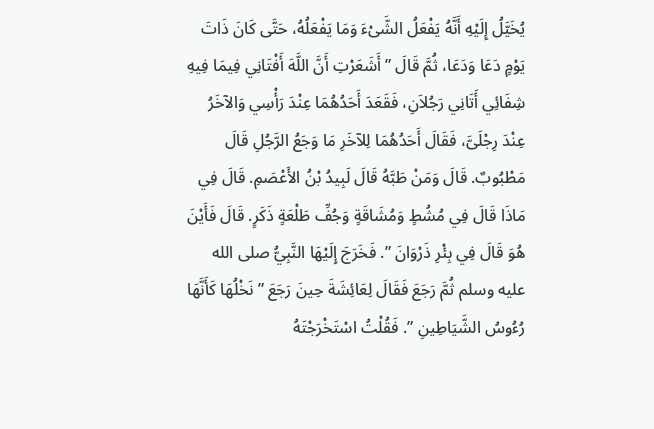يُخَيَّلُ إِلَيْهِ أَنَّهُ يَفْعَلُ الشَّىْءَ وَمَا يَفْعَلُهُ، حَتَّى كَانَ ذَاتَ يَوْمٍ دَعَا وَدَعَا، ثُمَّ قَالَ ” أَشَعَرْتِ أَنَّ اللَّهَ أَفْتَانِي فِيمَا فِيهِ شِفَائِي أَتَانِي رَجُلاَنِ، فَقَعَدَ أَحَدُهُمَا عِنْدَ رَأْسِي وَالآخَرُ عِنْدَ رِجْلَىَّ، فَقَالَ أَحَدُهُمَا لِلآخَرِ مَا وَجَعُ الرَّجُلِ قَالَ مَطْبُوبٌ. قَالَ وَمَنْ طَبَّهُ قَالَ لَبِيدُ بْنُ الأَعْصَمِ. قَالَ فِي مَاذَا قَالَ فِي مُشُطٍ وَمُشَاقَةٍ وَجُفِّ طَلْعَةٍ ذَكَرٍ. قَالَ فَأَيْنَ هُوَ قَالَ فِي بِئْرِ ذَرْوَانَ ”. فَخَرَجَ إِلَيْهَا النَّبِيُّ صلى الله عليه وسلم ثُمَّ رَجَعَ فَقَالَ لِعَائِشَةَ حِينَ رَجَعَ ” نَخْلُهَا كَأَنَّهَا رُءُوسُ الشَّيَاطِينِ ”. فَقُلْتُ اسْتَخْرَجْتَهُ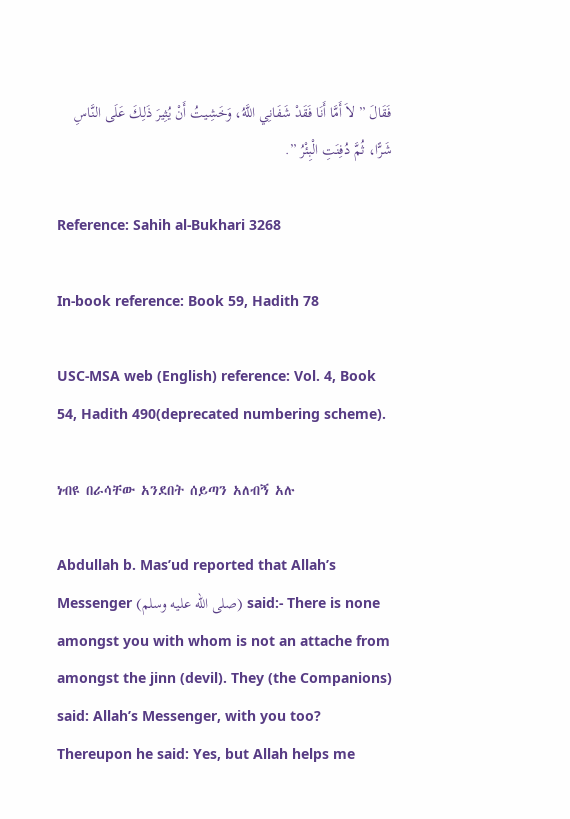فَقَالَ ” لاَ أَمَّا أَنَا فَقَدْ شَفَانِي اللَّهُ، وَخَشِيتُ أَنْ يُثِيرَ ذَلِكَ عَلَى النَّاسِ شَرًّا، ثُمَّ دُفِنَتِ الْبِئْرُ ”.

Reference: Sahih al-Bukhari 3268

In-book reference: Book 59, Hadith 78

USC-MSA web (English) reference: Vol. 4, Book 54, Hadith 490(deprecated numbering scheme).

ነብዩ በራሳቸው አንደበት ሰይጣን አለብኝ አሉ

Abdullah b. Mas’ud reported that Allah’s Messenger (صلى الله عليه وسلم) said:- There is none amongst you with whom is not an attache from amongst the jinn (devil). They (the Companions) said: Allah’s Messenger, with you too? Thereupon he said: Yes, but Allah helps me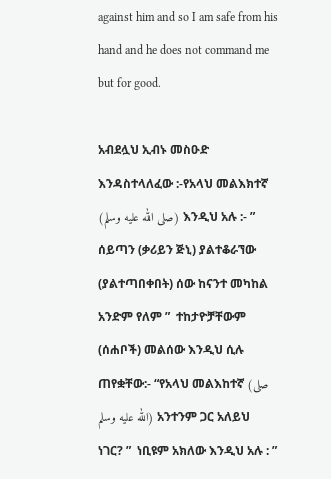against him and so I am safe from his hand and he does not command me but for good.

አብደሏህ ኢብኑ መስዑድ እንዳስተላለፈው :-የአላህ መልእክተኛ (صلى الله عليه وسلم) እንዲህ አሉ :- ” ሰይጣን (ቃሪይን ጅኒ) ያልተቆራኘው (ያልተጣበቀበት) ሰው ከናንተ መካከል አንድም የለም ”  ተከታዮቻቸውም (ሰሐቦች) መልሰው እንዲህ ሲሉ ጠየቋቸው:- “የአላህ መልእከተኛ (صلى الله عليه وسلم) አንተንም ጋር አለይህ ነገር? ”  ነቢዩም አክለው እንዲህ አሉ : ”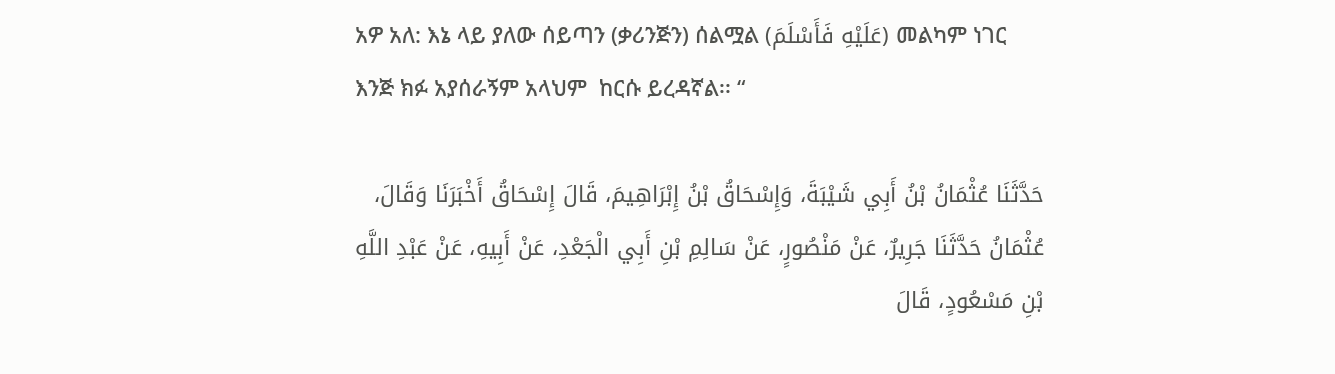አዎ አለ: እኔ ላይ ያለው ሰይጣን (ቃሪንጅን) ሰልሟል (عَلَيْهِ فَأَسْلَمَ) መልካም ነገር እንጅ ክፉ አያሰራኝም አላህም  ከርሱ ይረዳኛል፡፡ “

حَدَّثَنَا عُثْمَانُ بْنُ أَبِي شَيْبَةَ، وَإِسْحَاقُ بْنُ إِبْرَاهِيمَ، قَالَ إِسْحَاقُ أَخْبَرَنَا وَقَالَ، عُثْمَانُ حَدَّثَنَا جَرِيرٌ، عَنْ مَنْصُورٍ، عَنْ سَالِمِ بْنِ أَبِي الْجَعْدِ، عَنْ أَبِيهِ، عَنْ عَبْدِ اللَّهِ بْنِ مَسْعُودٍ، قَالَ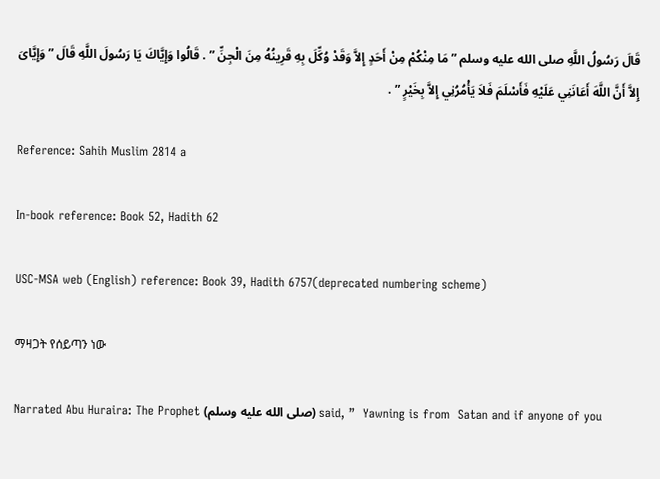قَالَ رَسُولُ اللَّهِ صلى الله عليه وسلم ” مَا مِنْكُمْ مِنْ أَحَدٍ إِلاَّ وَقَدْ وُكِّلَ بِهِ قَرِينُهُ مِنَ الْجِنِّ ” . قَالُوا وَإِيَّاكَ يَا رَسُولَ اللَّهِ قَالَ ” وَإِيَّاىَ إِلاَّ أَنَّ اللَّهَ أَعَانَنِي عَلَيْهِ فَأَسْلَمَ فَلاَ يَأْمُرُنِي إِلاَّ بِخَيْرٍ ” .

Reference: Sahih Muslim 2814 a

In-book reference: Book 52, Hadith 62

USC-MSA web (English) reference: Book 39, Hadith 6757(deprecated numbering scheme)

ማዛጋት የሰይጣን ነው

Narrated Abu Huraira: The Prophet (صلى الله عليه وسلم) said, ”  Yawning is from  Satan and if anyone of you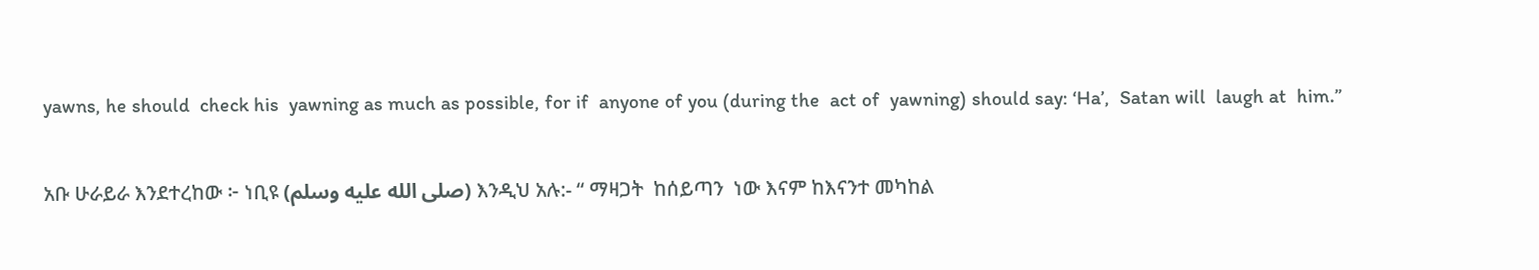yawns, he should  check his  yawning as much as possible, for if  anyone of you (during the  act of  yawning) should say: ‘Ha’,  Satan will  laugh at  him.”

አቡ ሁራይራ እንደተረከው ፦ ነቢዩ (صلى الله عليه وسلم) እንዲህ አሉ:- “ ማዛጋት  ከሰይጣን  ነው እናም ከእናንተ መካከል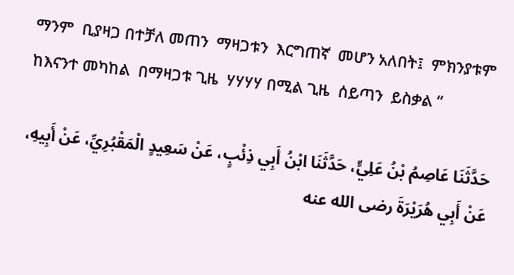ማንም  ቢያዛጋ በተቻለ መጠን  ማዛጋቱን  እርግጠኛ  መሆን አለበት፤  ምክንያቱም ከእናንተ መካከል  በማዛጋቱ ጊዜ  ሃሃሃሃ በሚል ጊዜ  ሰይጣን  ይስቃል “

حَدَّثَنَا عَاصِمُ بْنُ عَلِيٍّ، حَدَّثَنَا ابْنُ أَبِي ذِئْبٍ، عَنْ سَعِيدٍ الْمَقْبُرِيِّ، عَنْ أَبِيهِ، عَنْ أَبِي هُرَيْرَةَ رضى الله عنه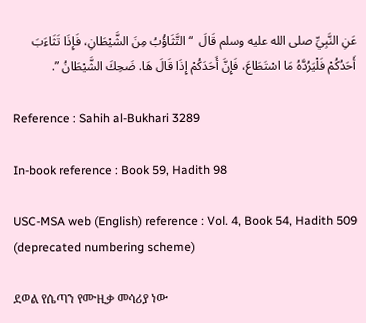عَنِ النَّبِيِّ صلى الله عليه وسلم قَالَ  “ التَّثَاؤُبُ مِنَ الشَّيْطَانِ، فَإِذَا تَثَاءَبَ أَحَدُكُمْ فَلْيَرُدَّهُ مَا اسْتَطَاعَ، فَإِنَّ أَحَدَكُمْ إِذَا قَالَ هَا. ضَحِكَ الشَّيْطَانُ ”.

Reference : Sahih al-Bukhari 3289

In-book reference : Book 59, Hadith 98

USC-MSA web (English) reference : Vol. 4, Book 54, Hadith 509  (deprecated numbering scheme)

ደወል የሴጣን የሙዚቃ መሳሪያ ነው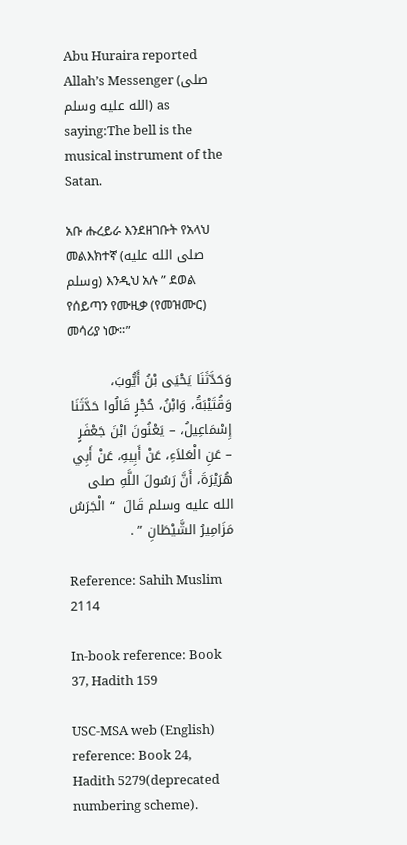Abu Huraira reported Allah’s Messenger (صلى الله عليه وسلم) as saying:The bell is the musical instrument of the Satan.

አቡ ሑረይራ እንደዘገቡት የአላህ መልእክተኛ (صلى الله عليه وسلم) እንዲህ አሉ ” ደወል የሰይጣን የሙዚቃ (የመዝሙር) መሳሪያ ነው።”

وَحَدَّثَنَا يَحْيَى بْنُ أَيُّوبَ، وَقُتَيْبَةُ، وَابْنُ، حُجْرٍ قَالُوا حَدَّثَنَا إِسْمَاعِيلُ، – يَعْنُونَ ابْنَ جَعْفَرٍ – عَنِ الْعَلاَءِ، عَنْ أَبِيهِ، عَنْ أَبِي هُرَيْرَةَ، أَنَّ رَسُولَ اللَّهِ صلى الله عليه وسلم قَالَ  “ الْجَرَسُ مَزَامِيرُ الشَّيْطَانِ ” .

Reference: Sahih Muslim 2114

In-book reference: Book 37, Hadith 159

USC-MSA web (English) reference: Book 24, Hadith 5279(deprecated numbering scheme).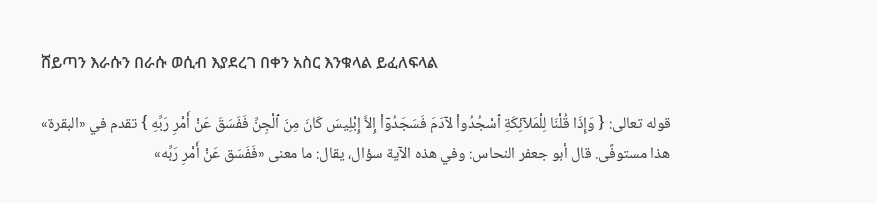ሸይጣን እራሱን በራሱ ወሲብ እያደረገ በቀን አስር እንቁላል ይፈለፍላል

قوله تعالى: { وَإِذَا قُلْنَا لِلْمَلاۤئِكَةِ ٱسْجُدُواْ لآدَمَ فَسَجَدُوۤاْ إِلاَّ إِبْلِيسَ كَانَ مِنَ ٱلْجِنِّ فَفَسَقَ عَنْ أَمْرِ رَبِّهِ } تقدم في «البقرة» هذا مستوفًى. قال أبو جعفر النحاس: وفي هذه الآية سؤال، يقال: ما معنى «فَفَسَق عَنْ أَمْرِ رَبِّه»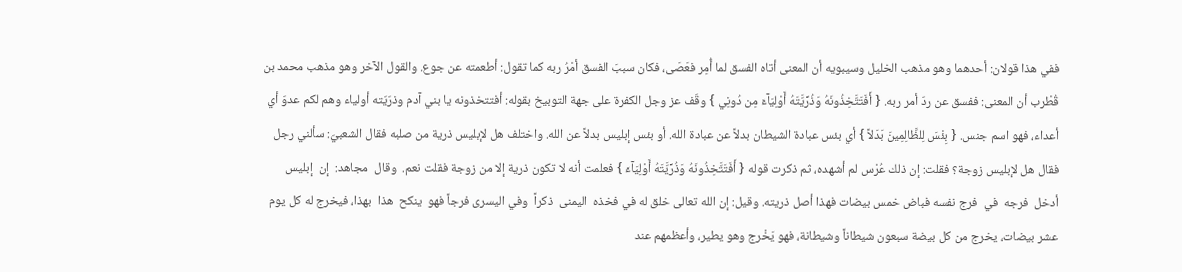ففي هذا قولان: أحدهما وهو مذهب الخليل وسيبويه أن المعنى أتاه الفسق لما أُمِر فعَصَى، فكان سببَ الفسق أمْرُ ربه كما تقول: أطعمته عن جوع. والقول الآخر وهو مذهب محمد بن قُطْرب أن المعنى: ففسق عن ردّ أمر ربه. { أَفَتَتَّخِذُونَهُ وَذُرِّيَّتَهُ أَوْلِيَآءَ مِن دُونِي } وقّف عز وجل الكفرة على جهة التوبيخ بقوله: أفتتخذونه يا بني آدم وذرّيّته أولياء وهم لكم عدوّ أي أعداء، فهو اسم جنس. { بِئْسَ لِلظَّالِمِينَ بَدَلاً } أي بئس عبادة الشيطان بدلاً عن عبادة الله. أو بئس إبليس بدلاً عن الله. واختلف هل لإبليس ذرية من صلبه فقال الشعبيّ: سألني رجل فقال هل لإبليس زوجة؟ فقلت: إن ذلك عُرْس لم أشهده، ثم ذكرت قوله { أَفَتَتَّخِذُونَهُ وَذُرِّيَّتَهُ أَوْلِيَآءَ } فعلمت أنه لا تكون ذرية إلا من زوجة فقلت نعم.  وقال  مجاهد:  إن  إبليس  أدخل  فرجه  في  فرج نفسه فباض خمس بيضات فهذا أصل ذريته. وقيل: إن الله تعالى خلق له في فخذه  اليمنى  ذكراً  وفي اليسرى فرجاً فهو  ينكح  هذا  بهذا، فيخرج له كل يوم عشر بيضات، يخرج من كل بيضة سبعون شيطاناً وشيطانة، فهو يَخْرج وهو يطير، وأعظمهم عند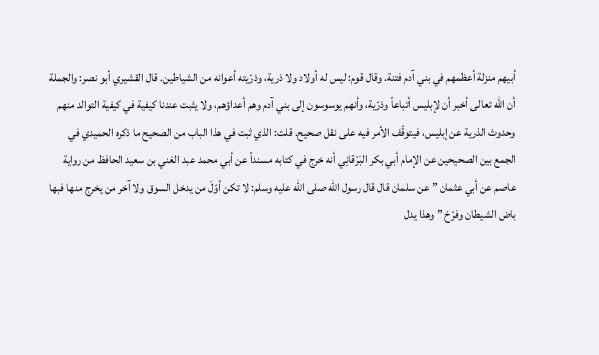أبيهم منزلة أعظمهم في بني آدم فتنة. وقال قوم: ليس له أولاد ولا ذرية، وذرّيته أعوانه من الشياطين. قال القشيري أبو نصر: والجملة أن الله تعالى أخبر أن لإبليس أتباعاً وذرّية، وأنهم يوسوسون إلى بني آدم وهم أعداؤهم، ولا يثبت عندنا كيفية في كيفية التوالد منهم وحدوث الذرية عن إبليس، فيتوقّف الأمر فيه على نقل صحيح. قلت: الذي ثبت في هذا الباب من الصحيح ما ذكره الحميدي في الجمع بين الصحيحين عن الإمام أبي بكر البَرْقانِي أنه خرج في كتابه مسنداً عن أبي محمد عبد الغني بن سعيد الحافظ من رواية عاصم عن أبي عثمان ” عن سلمان قال قال رسول الله صلى الله عليه وسلم: لا تكن أوّلَ من يدخل السوق ولا آخر من يخرج منها فبها باض الشيطان وفرّخ ” وهذا يدل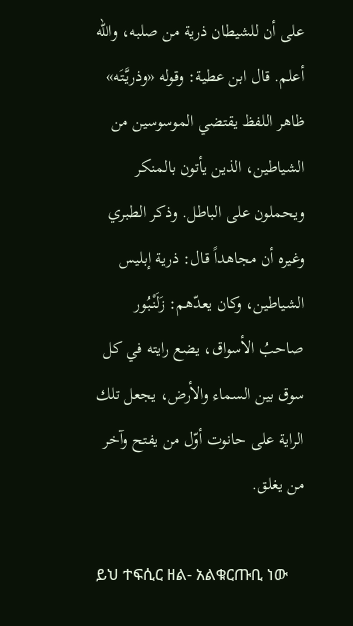على أن للشيطان ذرية من صلبه، والله أعلم. قال ابن عطية: وقوله «وذريَّتَه» ظاهر اللفظ يقتضي الموسوسين من الشياطين، الذين يأتون بالمنكر ويحملون على الباطل. وذكر الطبري وغيره أن مجاهداً قال: ذرية إبليس الشياطين، وكان يعدّهم: زَلَنْبُور صاحبُ الأسواق، يضع رايته في كل سوق بين السماء والأرض، يجعل تلك الراية على حانوت أوّل من يفتح وآخر من يغلق.

ይህ ተፍሲር ዘል- አልቁርጡቢ ነው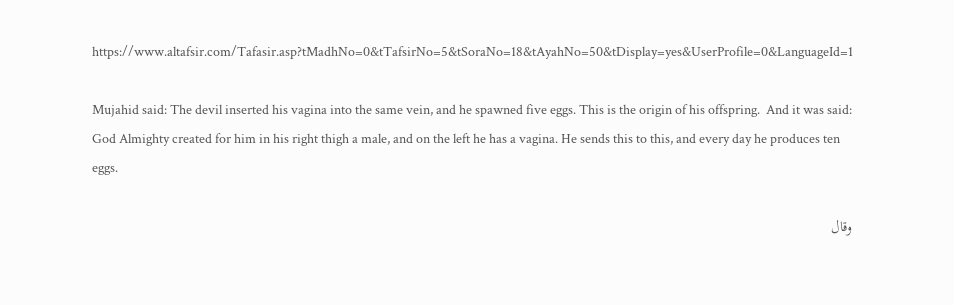https://www.altafsir.com/Tafasir.asp?tMadhNo=0&tTafsirNo=5&tSoraNo=18&tAyahNo=50&tDisplay=yes&UserProfile=0&LanguageId=1

Mujahid said: The devil inserted his vagina into the same vein, and he spawned five eggs. This is the origin of his offspring.  And it was said: God Almighty created for him in his right thigh a male, and on the left he has a vagina. He sends this to this, and every day he produces ten eggs.

وقال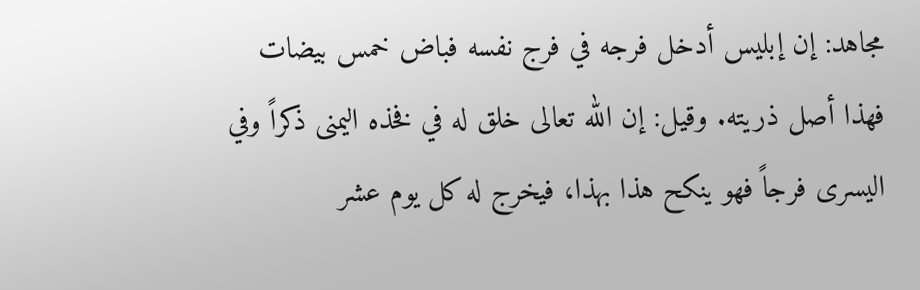مجاهد: إن إبليس أدخل فرجه في فرج نفسه فباض خمس بيضات فهذا أصل ذريته. وقيل: إن الله تعالى خلق له في فخذه اليمنى ذكراً وفي اليسرى فرجاً فهو ينكح هذا بهذا، فيخرج له كل يوم عشر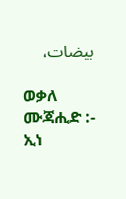بيضات،

ወቃለ ሙጃሒድ :- ኢነ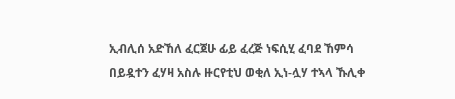ኢብሊሰ አድኸለ ፈርጀሁ ፊይ ፈረጅ ነፍሲሂ ፈባደ ኸምሳ በይዷተን ፈሃዛ አስሉ ዙርየቲህ ወቂለ ኢነ-ሏሃ ተኣላ ኹሊቀ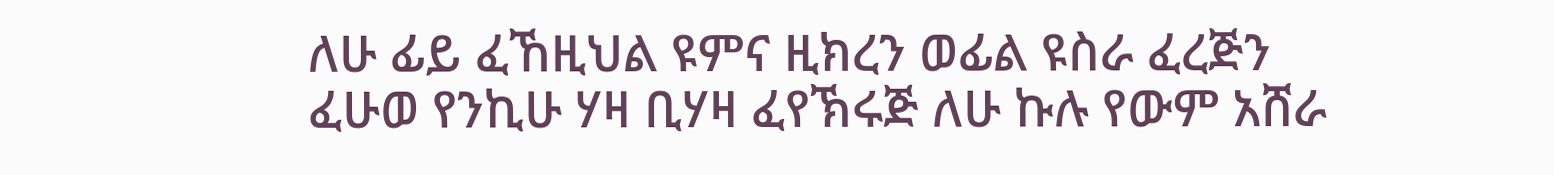ለሁ ፊይ ፈኸዚህል ዩምና ዚክረን ወፊል ዩስራ ፈረጅን ፈሁወ የንኪሁ ሃዛ ቢሃዛ ፈየኽሩጅ ለሁ ኩሉ የውም አሸራ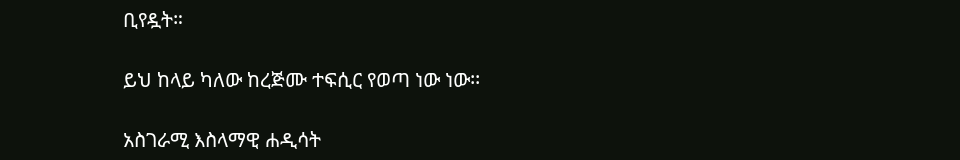ቢየዷት።

ይህ ከላይ ካለው ከረጅሙ ተፍሲር የወጣ ነው ነው፡፡

አስገራሚ እስላማዊ ሐዲሳት